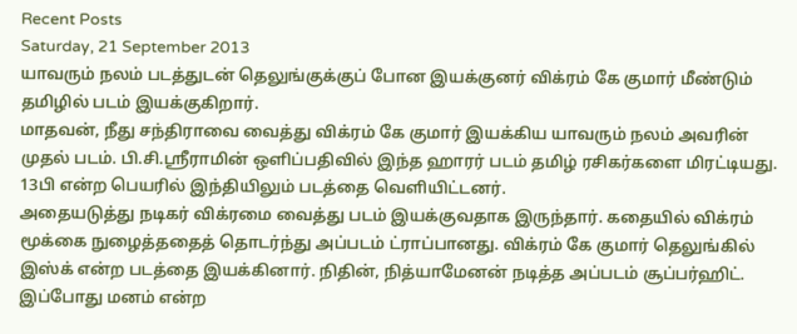Recent Posts
Saturday, 21 September 2013
யாவரும் நலம் படத்துடன் தெலுங்குக்குப் போன இயக்குனர் விக்ரம் கே குமார் மீண்டும் தமிழில் படம் இயக்குகிறார்.
மாதவன், நீது சந்திராவை வைத்து விக்ரம் கே குமார் இயக்கிய யாவரும் நலம் அவரின் முதல் படம். பி.சி.ஸ்ரீராமின் ஒளிப்பதிவில் இந்த ஹாரர் படம் தமிழ் ரசிகர்களை மிரட்டியது. 13பி என்ற பெயரில் இந்தியிலும் படத்தை வெளியிட்டனர்.
அதையடுத்து நடிகர் விக்ரமை வைத்து படம் இயக்குவதாக இருந்தார். கதையில் விக்ரம் மூக்கை நுழைத்ததைத் தொடர்ந்து அப்படம் ட்ராப்பானது. விக்ரம் கே குமார் தெலுங்கில் இஸ்க் என்ற படத்தை இயக்கினார். நிதின், நித்யாமேனன் நடித்த அப்படம் சூப்பர்ஹிட்.
இப்போது மனம் என்ற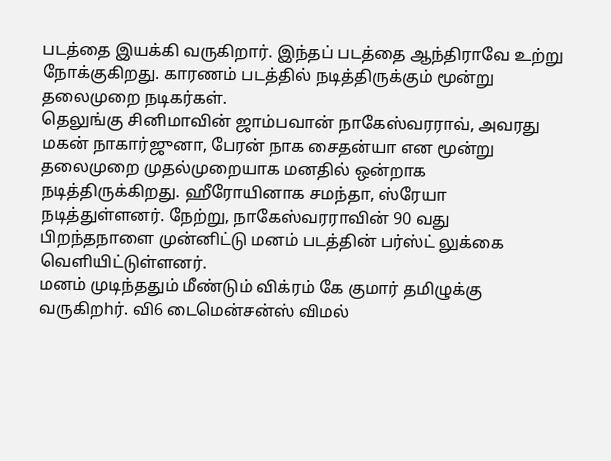படத்தை இயக்கி வருகிறார். இந்தப் படத்தை ஆந்திராவே உற்று நோக்குகிறது. காரணம் படத்தில் நடித்திருக்கும் மூன்று தலைமுறை நடிகர்கள்.
தெலுங்கு சினிமாவின் ஜாம்பவான் நாகேஸ்வரராவ், அவரது மகன் நாகார்ஜுனா, பேரன் நாக சைதன்யா என மூன்று தலைமுறை முதல்முறையாக மனதில் ஒன்றாக நடித்திருக்கிறது. ஹீரோயினாக சமந்தா, ஸ்ரேயா நடித்துள்ளனர். நேற்று, நாகேஸ்வரராவின் 90 வது பிறந்தநாளை முன்னிட்டு மனம் படத்தின் பர்ஸ்ட் லுக்கை வெளியிட்டுள்ளனர்.
மனம் முடிந்ததும் மீண்டும் விக்ரம் கே குமார் தமிழுக்கு வருகிறhர். வி6 டைமென்சன்ஸ் விமல்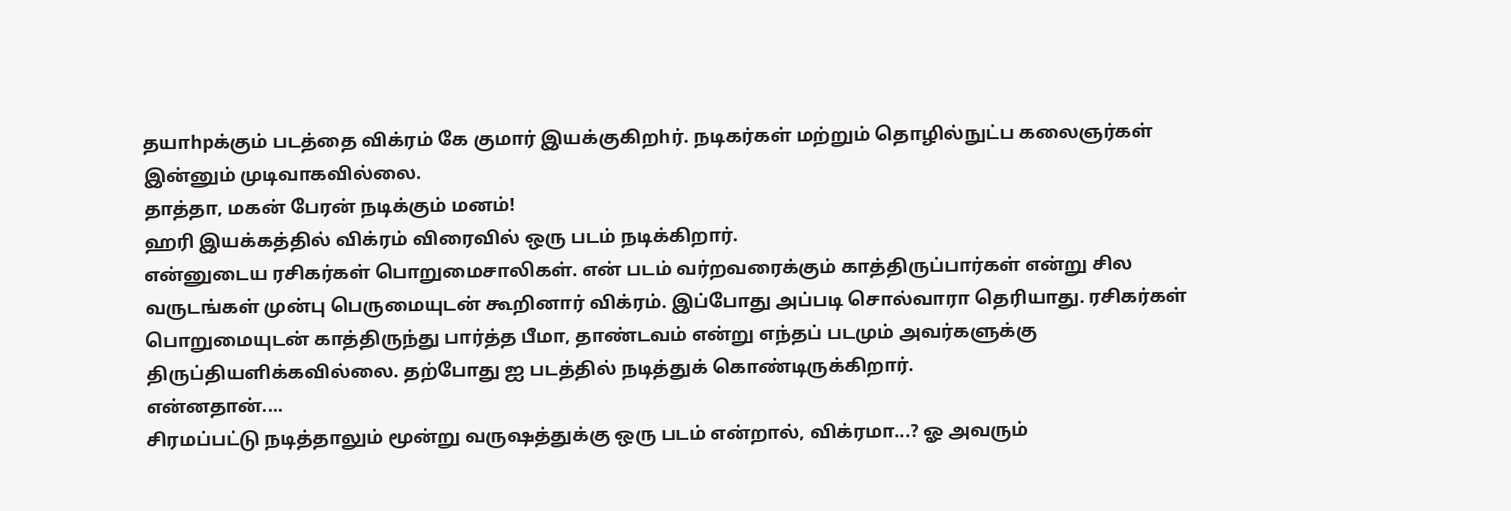தயாhpக்கும் படத்தை விக்ரம் கே குமார் இயக்குகிறhர். நடிகர்கள் மற்றும் தொழில்நுட்ப கலைஞர்கள் இன்னும் முடிவாகவில்லை.
தாத்தா, மகன் பேரன் நடிக்கும் மனம்!
ஹரி இயக்கத்தில் விக்ரம் விரைவில் ஒரு படம் நடிக்கிறார்.
என்னுடைய ரசிகர்கள் பொறுமைசாலிகள். என் படம் வர்றவரைக்கும் காத்திருப்பார்கள் என்று சில வருடங்கள் முன்பு பெருமையுடன் கூறினார் விக்ரம். இப்போது அப்படி சொல்வாரா தெரியாது. ரசிகர்கள் பொறுமையுடன் காத்திருந்து பார்த்த பீமா, தாண்டவம் என்று எந்தப் படமும் அவர்களுக்கு திருப்தியளிக்கவில்லை. தற்போது ஐ படத்தில் நடித்துக் கொண்டிருக்கிறார்.
என்னதான்....
சிரமப்பட்டு நடித்தாலும் மூன்று வருஷத்துக்கு ஒரு படம் என்றால், விக்ரமா...? ஓ அவரும்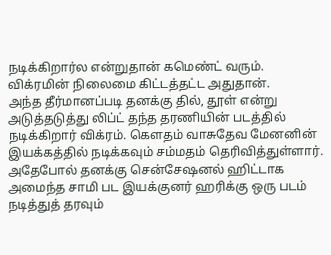நடிக்கிறார்ல என்றுதான் கமெண்ட் வரும். விக்ரமின் நிலைமை கிட்டத்தட்ட அதுதான்.
அந்த தீர்மானப்படி தனக்கு தில், தூள் என்று அடுத்தடுத்து லிப்ட் தந்த தரணியின் படத்தில் நடிக்கிறார் விக்ரம். கௌதம் வாசுதேவ மேனனின் இயக்கத்தில் நடிக்கவும் சம்மதம் தெரிவித்துள்ளார். அதேபோல் தனக்கு சென்சேஷனல் ஹிட்டாக அமைந்த சாமி பட இயக்குனர் ஹரிக்கு ஒரு படம் நடித்துத் தரவும்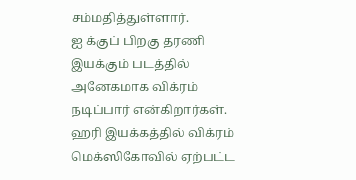சம்மதித்துள்ளார்.
ஐ க்குப் பிறகு தரணி இயக்கும் படத்தில் அனேகமாக விக்ரம் நடிப்பார் என்கிறார்கள்.
ஹரி இயக்கத்தில் விக்ரம்
மெக்ஸிகோவில் ஏற்பட்ட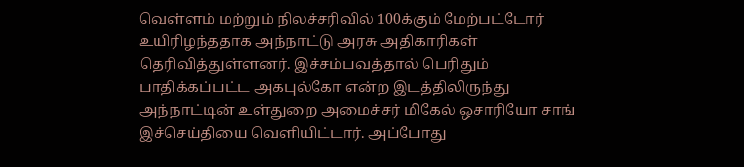வெள்ளம் மற்றும் நிலச்சரிவில் 100க்கும் மேற்பட்டோர் உயிரிழந்ததாக அந்நாட்டு அரசு அதிகாரிகள் தெரிவித்துள்ளனர். இச்சம்பவத்தால் பெரிதும் பாதிக்கப்பட்ட அகபுல்கோ என்ற இடத்திலிருந்து அந்நாட்டின் உள்துறை அமைச்சர் மிகேல் ஒசாரியோ சாங் இச்செய்தியை வெளியிட்டார். அப்போது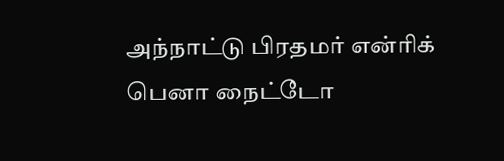அந்நாட்டு பிரதமர் என்ரிக் பெனா நைட்டோ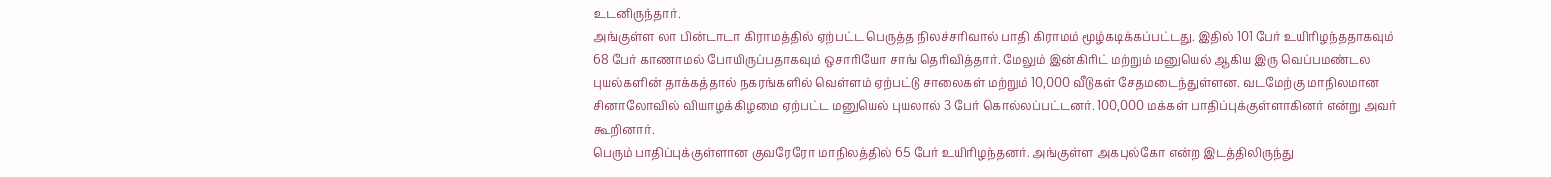உடனிருந்தார்.
அங்குள்ள லா பின்டாடா கிராமத்தில் ஏற்பட்ட பெருத்த நிலச்சரிவால் பாதி கிராமம் மூழ்கடிக்கப்பட்டது. இதில் 101 பேர் உயிரிழந்ததாகவும் 68 பேர் காணாமல் போயிருப்பதாகவும் ஒசாரியோ சாங் தெரிவித்தார். மேலும் இன்கிரிட் மற்றும் மனுயெல் ஆகிய இரு வெப்பமண்டல புயல்களின் தாக்கத்தால் நகரங்களில் வெள்ளம் ஏற்பட்டு சாலைகள் மற்றும் 10,000 வீடுகள் சேதமடைந்துள்ளன. வடமேற்கு மாநிலமான சினாலோவில் வியாழக்கிழமை ஏற்பட்ட மனுயெல் புயலால் 3 பேர் கொல்லப்பட்டனர். 100,000 மக்கள் பாதிப்புக்குள்ளாகினர் என்று அவர் கூறினார்.
பெரும் பாதிப்புக்குள்ளான குவரேரோ மாநிலத்தில் 65 பேர் உயிரிழந்தனர். அங்குள்ள அகபுல்கோ என்ற இடத்திலிருந்து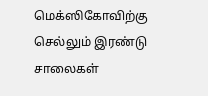மெக்ஸிகோவிற்கு செல்லும் இரண்டு சாலைகள்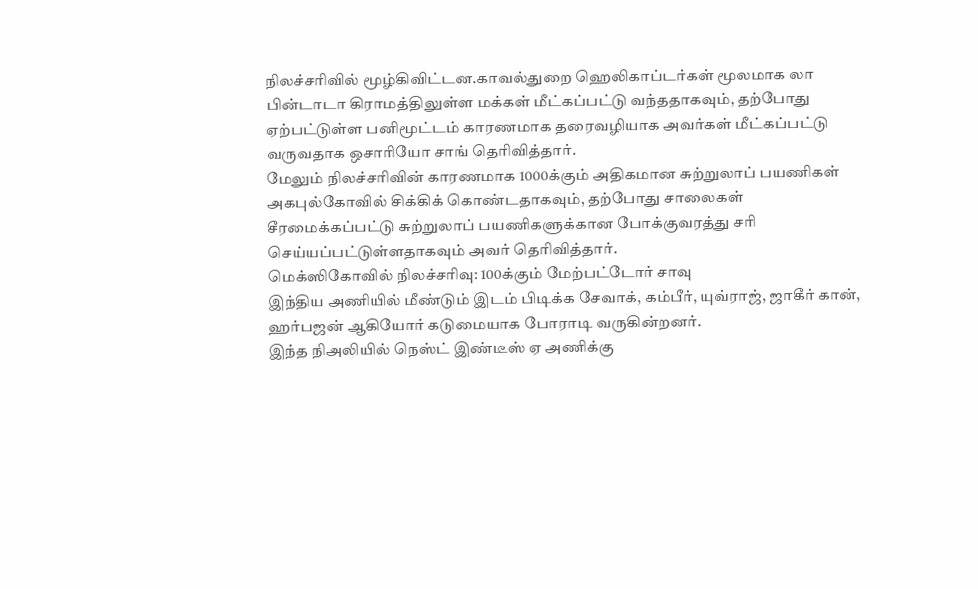நிலச்சரிவில் மூழ்கிவிட்டன.காவல்துறை ஹெலிகாப்டர்கள் மூலமாக லா பின்டாடா கிராமத்திலுள்ள மக்கள் மீட்கப்பட்டு வந்ததாகவும், தற்போது ஏற்பட்டுள்ள பனிமூட்டம் காரணமாக தரைவழியாக அவர்கள் மீட்கப்பட்டு வருவதாக ஒசாரியோ சாங் தெரிவித்தார்.
மேலும் நிலச்சரிவின் காரணமாக 1000க்கும் அதிகமான சுற்றுலாப் பயணிகள் அகபுல்கோவில் சிக்கிக் கொண்டதாகவும், தற்போது சாலைகள் சீரமைக்கப்பட்டு சுற்றுலாப் பயணிகளுக்கான போக்குவரத்து சரி செய்யப்பட்டுள்ளதாகவும் அவர் தெரிவித்தார்.
மெக்ஸிகோவில் நிலச்சரிவு: 100க்கும் மேற்பட்டோர் சாவு
இந்திய அணியில் மீண்டும் இடம் பிடிக்க சேவாக், கம்பீர், யுவ்ராஜ், ஜாகீர் கான், ஹர்பஜன் ஆகியோர் கடுமையாக போராடி வருகின்றனர்.
இந்த நிஅலியில் நெஸ்ட் இண்டீஸ் ஏ அணிக்கு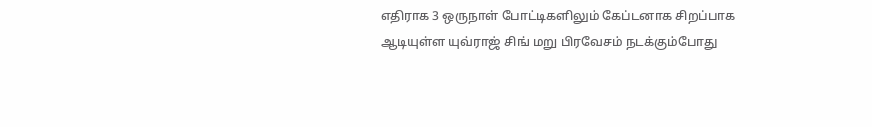எதிராக 3 ஒருநாள் போட்டிகளிலும் கேப்டனாக சிறப்பாக ஆடியுள்ள யுவ்ராஜ் சிங் மறு பிரவேசம் நடக்கும்போது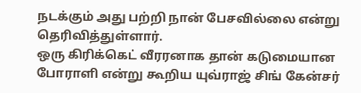நடக்கும் அது பற்றி நான் பேசவில்லை என்று தெரிவித்துள்ளார்.
ஒரு கிரிக்கெட் வீரரனாக தான் கடுமையான போராளி என்று கூறிய யுவ்ராஜ் சிங் கேன்சர்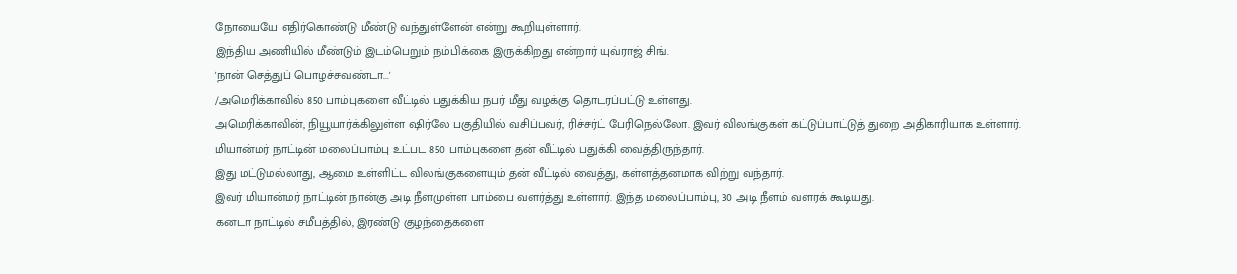நோயையே எதிர்கொண்டு மீண்டு வந்துள்ளேன் என்று கூறியுள்ளார்.
இந்திய அணியில் மீண்டும் இடம்பெறும் நம்பிக்கை இருக்கிறது என்றார் யுவ்ராஜ் சிங்.
'நான் செத்துப் பொழச்சவண்டா...'
/அமெரிக்காவில் 850 பாம்புகளை வீட்டில் பதுக்கிய நபர் மீது வழக்கு தொடரப்பட்டு உள்ளது.
அமெரிக்காவின், நியூயார்க்கிலுள்ள ஷிர்லே பகுதியில் வசிப்பவர், ரிச்சர்ட் பேரிநெல்லோ. இவர் விலங்குகள் கட்டுப்பாட்டுத் துறை அதிகாரியாக உள்ளார்.
மியான்மர் நாட்டின் மலைப்பாம்பு உட்பட 850 பாம்புகளை தன் வீட்டில் பதுக்கி வைத்திருந்தார்.
இது மட்டுமல்லாது, ஆமை உள்ளிட்ட விலங்குகளையும் தன் வீட்டில் வைத்து, கள்ளத்தனமாக விற்று வந்தார்.
இவர் மியான்மர் நாட்டின் நான்கு அடி நீளமுள்ள பாம்பை வளர்த்து உள்ளார். இந்த மலைப்பாம்பு, 30 அடி நீளம் வளரக் கூடியது.
கனடா நாட்டில் சமீபத்தில், இரண்டு குழந்தைகளை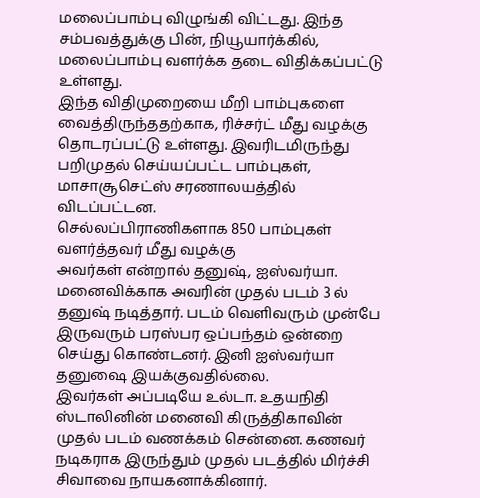மலைப்பாம்பு விழுங்கி விட்டது. இந்த சம்பவத்துக்கு பின், நியூயார்க்கில், மலைப்பாம்பு வளர்க்க தடை விதிக்கப்பட்டு உள்ளது.
இந்த விதிமுறையை மீறி பாம்புகளை வைத்திருந்ததற்காக, ரிச்சர்ட் மீது வழக்கு தொடரப்பட்டு உள்ளது. இவரிடமிருந்து பறிமுதல் செய்யப்பட்ட பாம்புகள், மாசாசூசெட்ஸ் சரணாலயத்தில் விடப்பட்டன.
செல்லப்பிராணிகளாக 850 பாம்புகள் வளர்த்தவர் மீது வழக்கு
அவர்கள் என்றால் தனுஷ், ஐஸ்வர்யா. மனைவிக்காக அவரின் முதல் படம் 3 ல் தனுஷ் நடித்தார். படம் வெளிவரும் முன்பே இருவரும் பரஸ்பர ஒப்பந்தம் ஒன்றை செய்து கொண்டனர். இனி ஐஸ்வர்யா தனுஷை இயக்குவதில்லை.
இவர்கள் அப்படியே உல்டா. உதயநிதி ஸ்டாலினின் மனைவி கிருத்திகாவின் முதல் படம் வணக்கம் சென்னை. கணவர் நடிகராக இருந்தும் முதல் படத்தில் மிர்ச்சி சிவாவை நாயகனாக்கினார்.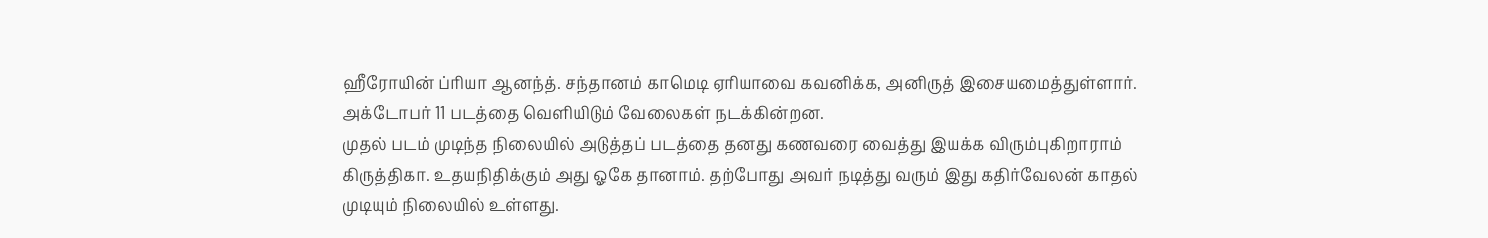ஹீரோயின் ப்ரியா ஆனந்த். சந்தானம் காமெடி ஏரியாவை கவனிக்க, அனிருத் இசையமைத்துள்ளார். அக்டோபர் 11 படத்தை வெளியிடும் வேலைகள் நடக்கின்றன.
முதல் படம் முடிந்த நிலையில் அடுத்தப் படத்தை தனது கணவரை வைத்து இயக்க விரும்புகிறாராம் கிருத்திகா. உதயநிதிக்கும் அது ஓகே தானாம். தற்போது அவர் நடித்து வரும் இது கதிர்வேலன் காதல் முடியும் நிலையில் உள்ளது.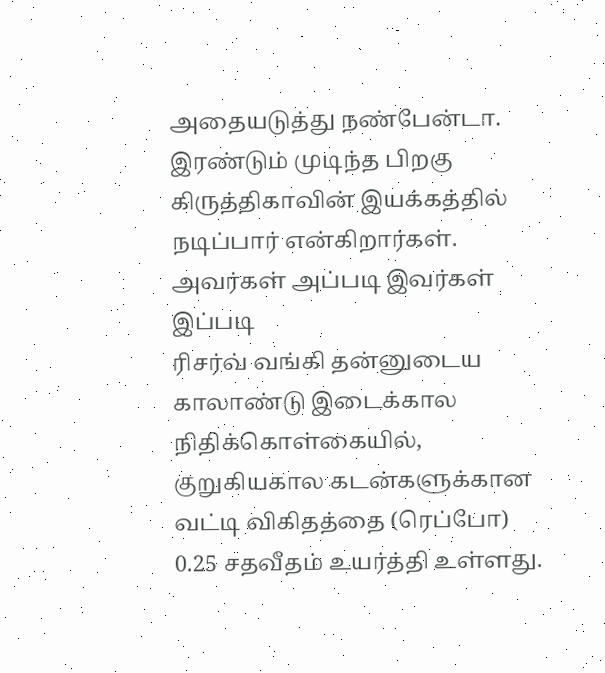அதையடுத்து நண்பேன்டா. இரண்டும் முடிந்த பிறகு கிருத்திகாவின் இயக்கத்தில் நடிப்பார் என்கிறார்கள்.
அவர்கள் அப்படி இவர்கள் இப்படி
ரிசர்வ் வங்கி தன்னுடைய காலாண்டு இடைக்கால நிதிக்கொள்கையில், குறுகியகால கடன்களுக்கான வட்டி விகிதத்தை (ரெப்போ) 0.25 சதவீதம் உயர்த்தி உள்ளது.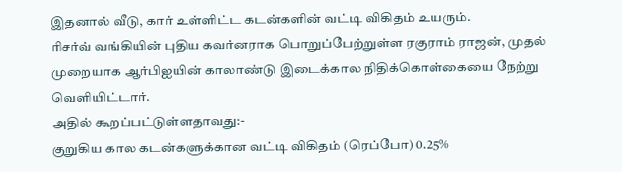இதனால் வீடு, கார் உள்ளிட்ட கடன்களின் வட்டி விகிதம் உயரும்.
ரிசர்வ் வங்கியின் புதிய கவர்னராக பொறுப்பேற்றுள்ள ரகுராம் ராஜன், முதல் முறையாக ஆர்பிஐயின் காலாண்டு இடைக்கால நிதிக்கொள்கையை நேற்று வெளியிட்டார்.
அதில் கூறப்பட்டுள்ளதாவது:-
குறுகிய கால கடன்களுக்கான வட்டி விகிதம் (ரெப்போ) 0.25%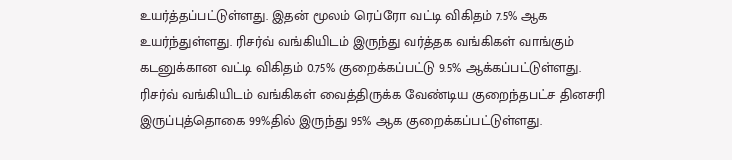உயர்த்தப்பட்டுள்ளது. இதன் மூலம் ரெப்ரோ வட்டி விகிதம் 7.5% ஆக உயர்ந்துள்ளது. ரிசர்வ் வங்கியிடம் இருந்து வர்த்தக வங்கிகள் வாங்கும் கடனுக்கான வட்டி விகிதம் 0.75% குறைக்கப்பட்டு 9.5% ஆக்கப்பட்டுள்ளது.
ரிசர்வ் வங்கியிடம் வங்கிகள் வைத்திருக்க வேண்டிய குறைந்தபட்ச தினசரி இருப்புத்தொகை 99%தில் இருந்து 95% ஆக குறைக்கப்பட்டுள்ளது.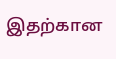இதற்கான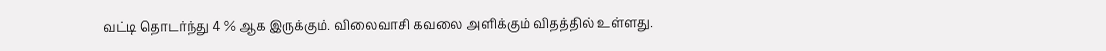வட்டி தொடர்ந்து 4 % ஆக இருக்கும். விலைவாசி கவலை அளிக்கும் விதத்தில் உள்ளது.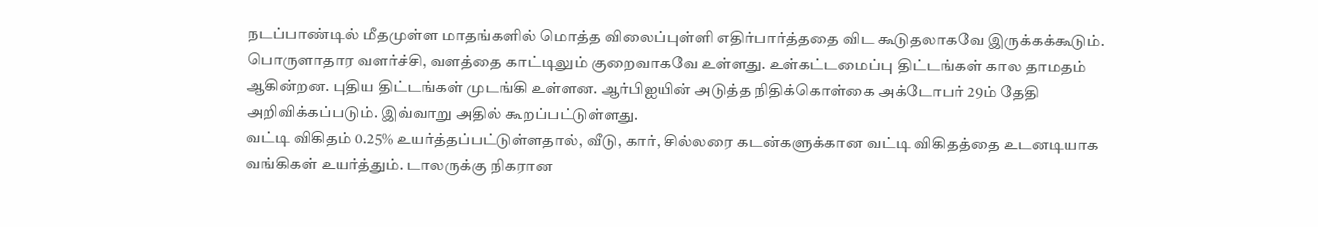நடப்பாண்டில் மீதமுள்ள மாதங்களில் மொத்த விலைப்புள்ளி எதிர்பார்த்ததை விட கூடுதலாகவே இருக்கக்கூடும். பொருளாதார வளர்ச்சி, வளத்தை காட்டிலும் குறைவாகவே உள்ளது. உள்கட்டமைப்பு திட்டங்கள் கால தாமதம் ஆகின்றன. புதிய திட்டங்கள் முடங்கி உள்ளன. ஆர்பிஐயின் அடுத்த நிதிக்கொள்கை அக்டோபர் 29ம் தேதி அறிவிக்கப்படும். இவ்வாறு அதில் கூறப்பட்டுள்ளது.
வட்டி விகிதம் 0.25% உயர்த்தப்பட்டுள்ளதால், வீடு, கார், சில்லரை கடன்களுக்கான வட்டி விகிதத்தை உடனடியாக வங்கிகள் உயர்த்தும். டாலருக்கு நிகரான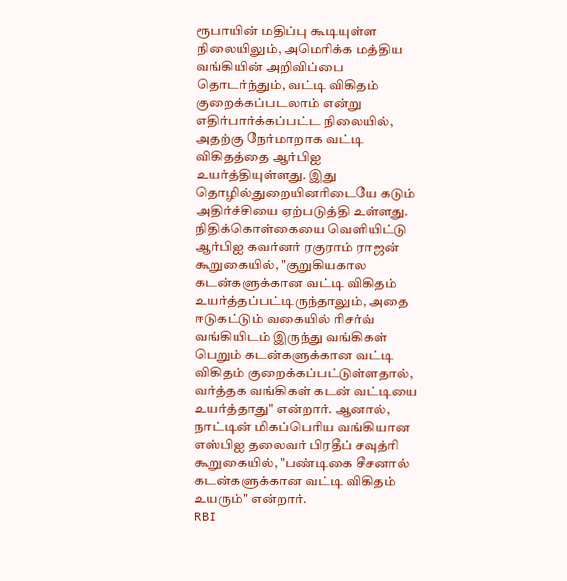ரூபாயின் மதிப்பு கூடியுள்ள நிலையிலும், அமெரிக்க மத்திய வங்கியின் அறிவிப்பை தொடர்ந்தும், வட்டி விகிதம் குறைக்கப்படலாம் என்று எதிர்பார்க்கப்பட்ட நிலையில், அதற்கு நேர்மாறாக வட்டி விகிதத்தை ஆர்பிஐ உயர்த்தியுள்ளது. இது தொழில்துறையினரிடையே கடும் அதிர்ச்சியை ஏற்படுத்தி உள்ளது.
நிதிக்கொள்கையை வெளியிட்டு ஆர்பிஐ கவர்னர் ரகுராம் ராஜன் கூறுகையில், "குறுகியகால கடன்களுக்கான வட்டி விகிதம் உயர்த்தப்பட்டிருந்தாலும், அதை ஈடுகட்டும் வகையில் ரிசர்வ் வங்கியிடம் இருந்து வங்கிகள் பெறும் கடன்களுக்கான வட்டி விகிதம் குறைக்கப்பட்டுள்ளதால், வர்த்தக வங்கிகள் கடன் வட்டியை உயர்த்தாது" என்றார். ஆனால், நாட்டின் மிகப்பெரிய வங்கியான எஸ்பிஐ தலைவர் பிரதீப் சவுத்ரி கூறுகையில், "பண்டிகை சீசனால் கடன்களுக்கான வட்டி விகிதம் உயரும்" என்றார்.
RBI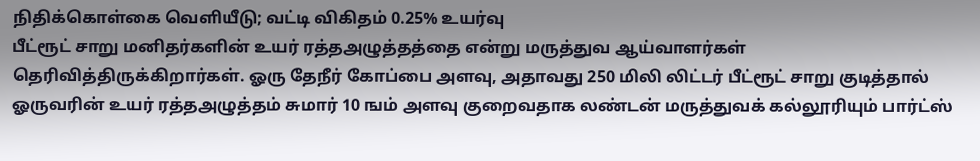நிதிக்கொள்கை வெளியீடு; வட்டி விகிதம் 0.25% உயர்வு
பீட்ரூட் சாறு மனிதர்களின் உயர் ரத்தஅழுத்தத்தை என்று மருத்துவ ஆய்வாளர்கள் தெரிவித்திருக்கிறார்கள். ஓரு தேநீர் கோப்பை அளவு, அதாவது 250 மிலி லிட்டர் பீட்ரூட் சாறு குடித்தால் ஓருவரின் உயர் ரத்தஅழுத்தம் சுமார் 10 ஙம் அளவு குறைவதாக லண்டன் மருத்துவக் கல்லூரியும் பார்ட்ஸ்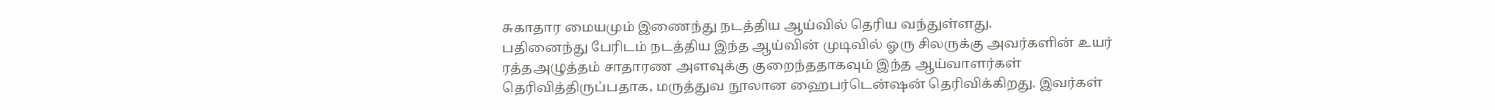சுகாதார மையமும் இணைந்து நடத்திய ஆய்வில் தெரிய வந்துள்ளது.
பதினைந்து பேரிடம் நடத்திய இந்த ஆய்வின் முடிவில் ஓரு சிலருக்கு அவர்களின் உயர் ரத்தஅழுத்தம் சாதாரண அளவுக்கு குறைந்ததாகவும் இந்த ஆய்வாளர்கள் தெரிவித்திருப்பதாக, மருத்துவ நூலான ஹைபர்டென்ஷன் தெரிவிக்கிறது. இவர்கள்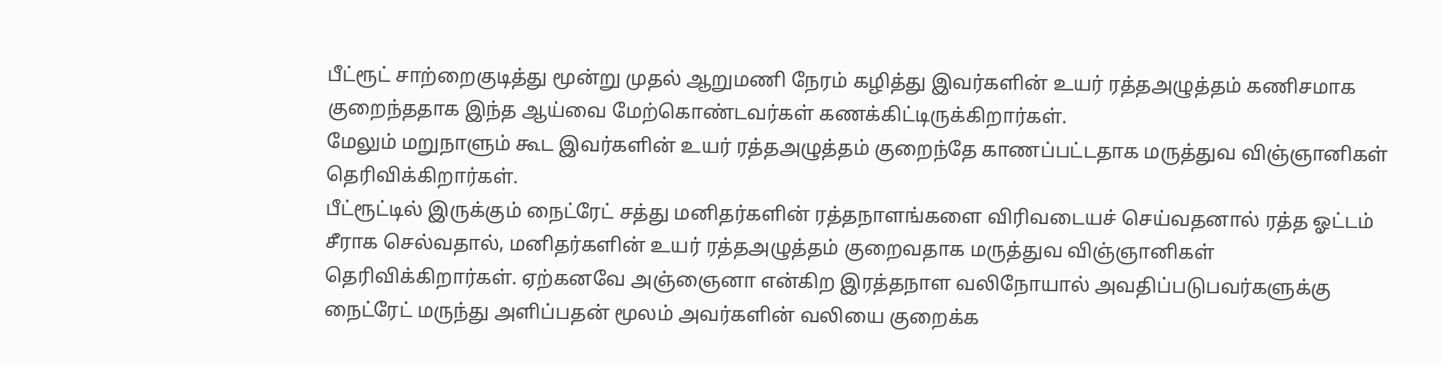பீட்ரூட் சாற்றைகுடித்து மூன்று முதல் ஆறுமணி நேரம் கழித்து இவர்களின் உயர் ரத்தஅழுத்தம் கணிசமாக குறைந்ததாக இந்த ஆய்வை மேற்கொண்டவர்கள் கணக்கிட்டிருக்கிறார்கள்.
மேலும் மறுநாளும் கூட இவர்களின் உயர் ரத்தஅழுத்தம் குறைந்தே காணப்பட்டதாக மருத்துவ விஞ்ஞானிகள் தெரிவிக்கிறார்கள்.
பீட்ரூட்டில் இருக்கும் நைட்ரேட் சத்து மனிதர்களின் ரத்தநாளங்களை விரிவடையச் செய்வதனால் ரத்த ஓட்டம் சீராக செல்வதால், மனிதர்களின் உயர் ரத்தஅழுத்தம் குறைவதாக மருத்துவ விஞ்ஞானிகள் தெரிவிக்கிறார்கள். ஏற்கனவே அஞ்ஞைனா என்கிற இரத்தநாள வலிநோயால் அவதிப்படுபவர்களுக்கு நைட்ரேட் மருந்து அளிப்பதன் மூலம் அவர்களின் வலியை குறைக்க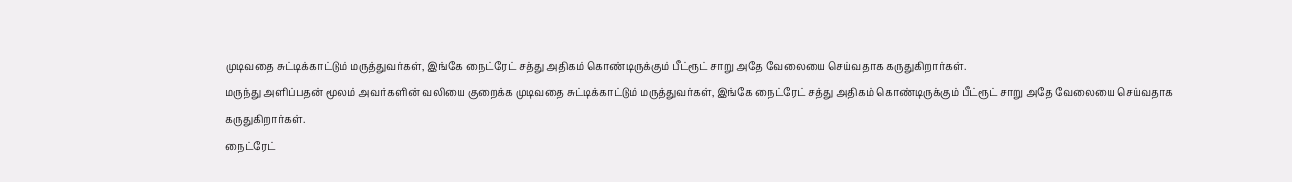முடிவதை சுட்டிக்காட்டும் மருத்துவர்கள், இங்கே நைட்ரேட் சத்து அதிகம் கொண்டிருக்கும் பீட்ரூட் சாறு அதே வேலையை செய்வதாக கருதுகிறார்கள்.
மருந்து அளிப்பதன் மூலம் அவர்களின் வலியை குறைக்க முடிவதை சுட்டிக்காட்டும் மருத்துவர்கள், இங்கே நைட்ரேட் சத்து அதிகம் கொண்டிருக்கும் பீட்ரூட் சாறு அதே வேலையை செய்வதாக கருதுகிறார்கள்.
நைட்ரேட்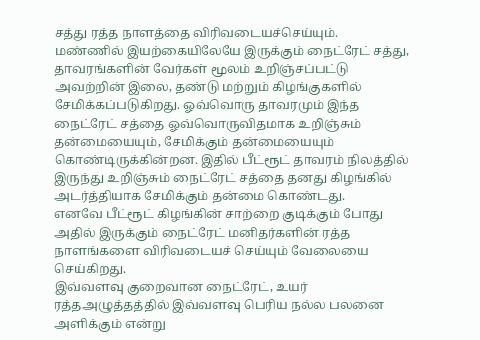சத்து ரத்த நாளத்தை விரிவடையச்செய்யும்.
மண்ணில் இயற்கையிலேயே இருக்கும் நைட்ரேட் சத்து, தாவரங்களின் வேர்கள் மூலம் உறிஞ்சப்பட்டு அவற்றின் இலை, தண்டு மற்றும் கிழங்குகளில் சேமிக்கப்படுகிறது. ஓவ்வொரு தாவரமும் இந்த நைட்ரேட் சத்தை ஓவ்வொருவிதமாக உறிஞ்சும் தன்மையையும், சேமிக்கும் தன்மையையும் கொண்டிருக்கின்றன. இதில் பீட்ரூட் தாவரம் நிலத்தில் இருந்து உறிஞ்சும் நைட்ரேட் சத்தை தனது கிழங்கில் அடர்த்தியாக சேமிக்கும் தன்மை கொண்டது.
எனவே பீட்ரூட் கிழங்கின் சாற்றை குடிக்கும் போது அதில் இருக்கும் நைட்ரேட் மனிதர்களின் ரத்த நாளங்களை விரிவடையச் செய்யும் வேலையை செய்கிறது.
இவ்வளவு குறைவான நைட்ரேட், உயர் ரத்தஅழுத்தத்தில் இவ்வளவு பெரிய நல்ல பலனை அளிக்கும் என்று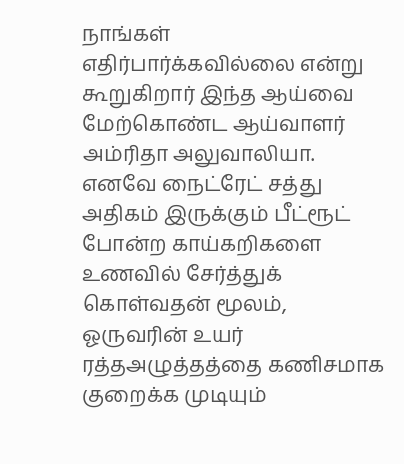நாங்கள் எதிர்பார்க்கவில்லை என்று கூறுகிறார் இந்த ஆய்வை மேற்கொண்ட ஆய்வாளர் அம்ரிதா அலுவாலியா.
எனவே நைட்ரேட் சத்து அதிகம் இருக்கும் பீட்ரூட் போன்ற காய்கறிகளை உணவில் சேர்த்துக் கொள்வதன் மூலம், ஓருவரின் உயர் ரத்தஅழுத்தத்தை கணிசமாக குறைக்க முடியும்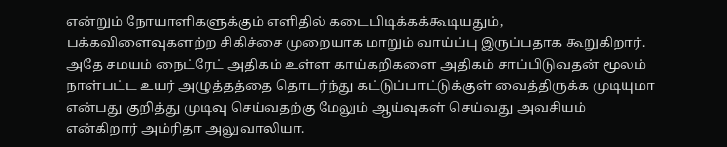என்றும் நோயாளிகளுக்கும் எளிதில் கடைபிடிக்கக்கூடியதும், பக்கவிளைவுகளற்ற சிகிச்சை முறையாக மாறும் வாய்ப்பு இருப்பதாக கூறுகிறார்.
அதே சமயம் நைட்ரேட் அதிகம் உள்ள காய்கறிகளை அதிகம் சாப்பிடுவதன் மூலம் நாள்பட்ட உயர் அழுத்தத்தை தொடர்ந்து கட்டுப்பாட்டுக்குள் வைத்திருக்க முடியுமா என்பது குறித்து முடிவு செய்வதற்கு மேலும் ஆய்வுகள் செய்வது அவசியம் என்கிறார் அம்ரிதா அலுவாலியா.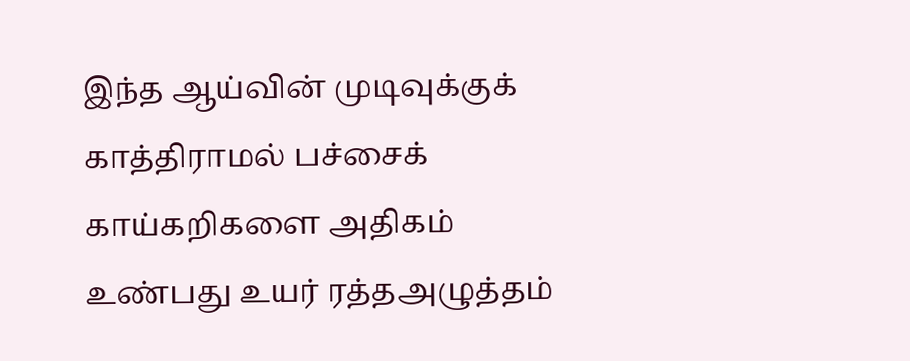இந்த ஆய்வின் முடிவுக்குக் காத்திராமல் பச்சைக் காய்கறிகளை அதிகம் உண்பது உயர் ரத்தஅழுத்தம்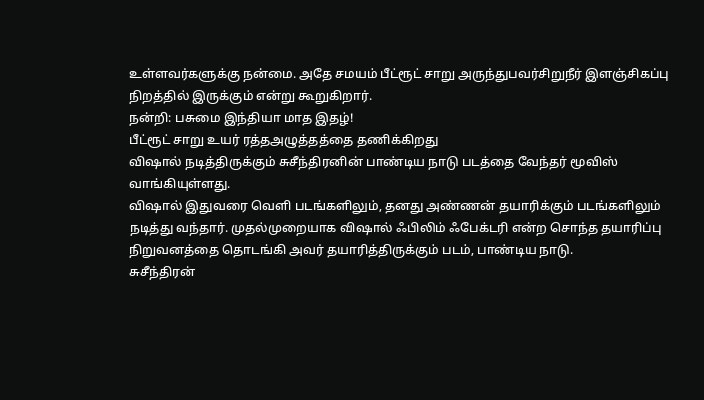உள்ளவர்களுக்கு நன்மை. அதே சமயம் பீட்ரூட் சாறு அருந்துபவர்சிறுநீர் இளஞ்சிகப்பு நிறத்தில் இருக்கும் என்று கூறுகிறார்.
நன்றி: பசுமை இந்தியா மாத இதழ்!
பீட்ரூட் சாறு உயர் ரத்தஅழுத்தத்தை தணிக்கிறது
விஷால் நடித்திருக்கும் சுசீந்திரனின் பாண்டிய நாடு படத்தை வேந்தர் மூவிஸ் வாங்கியுள்ளது.
விஷால் இதுவரை வெளி படங்களிலும், தனது அண்ணன் தயாரிக்கும் படங்களிலும் நடித்து வந்தார். முதல்முறையாக விஷால் ஃபிலிம் ஃபேக்டரி என்ற சொந்த தயாரிப்பு நிறுவனத்தை தொடங்கி அவர் தயாரித்திருக்கும் படம், பாண்டிய நாடு.
சுசீந்திரன்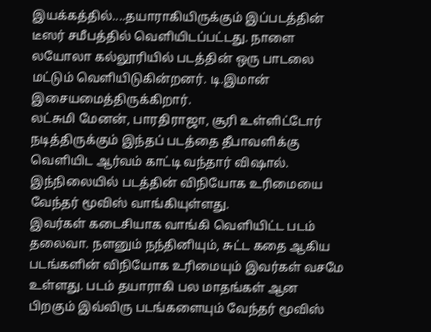இயக்கத்தில்....தயாராகியிருக்கும் இப்படத்தின் டீஸர் சமீபத்தில் வெளியிடப்பட்டது. நாளை லயோலா கல்லூரியில் படத்தின் ஒரு பாடலை மட்டும் வெளியிடுகின்றனர். டி.இமான் இசையமைத்திருக்கிறார்.
லட்சுமி மேனன், பாரதிராஜா, சூரி உள்ளிட்டோர் நடித்திருக்கும் இந்தப் படத்தை தீபாவளிக்கு வெளியிட ஆர்வம் காட்டி வந்தார் விஷால். இந்நிலையில் படத்தின் விநியோக உரிமையை வேந்தர் மூவிஸ் வாங்கியுள்ளது.
இவர்கள் கடைசியாக வாங்கி வெளியிட்ட படம் தலைவா. நளனும் நந்தினியும், சுட்ட கதை ஆகிய படங்களின் விநியோக உரிமையும் இவர்கள் வசமே உள்ளது. படம் தயாராகி பல மாதங்கள் ஆன பிறகும் இவ்விரு படங்களையும் வேந்தர் மூவிஸ்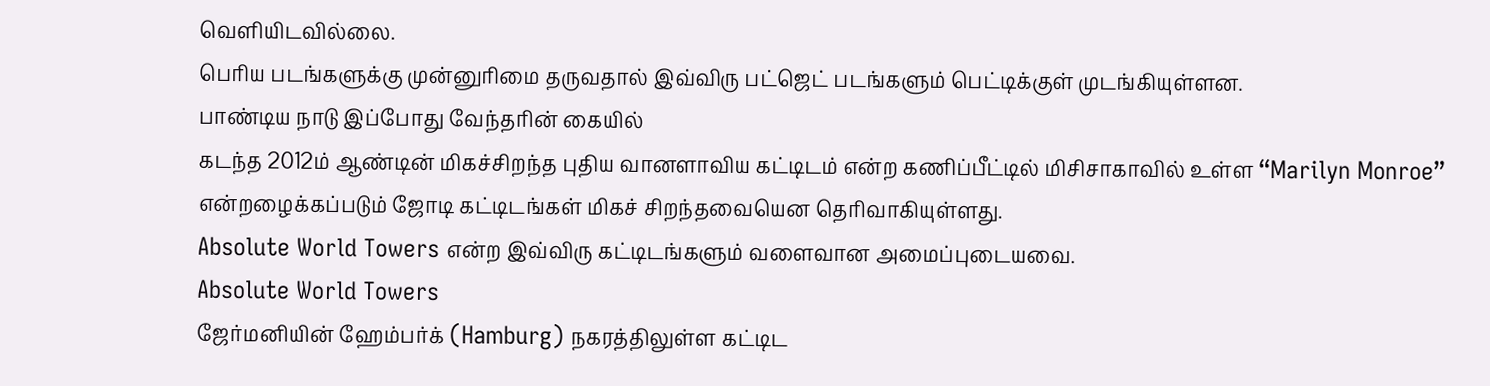வெளியிடவில்லை.
பெரிய படங்களுக்கு முன்னுரிமை தருவதால் இவ்விரு பட்ஜெட் படங்களும் பெட்டிக்குள் முடங்கியுள்ளன.
பாண்டிய நாடு இப்போது வேந்தரின் கையில்
கடந்த 2012ம் ஆண்டின் மிகச்சிறந்த புதிய வானளாவிய கட்டிடம் என்ற கணிப்பீட்டில் மிசிசாகாவில் உள்ள “Marilyn Monroe” என்றழைக்கப்படும் ஜோடி கட்டிடங்கள் மிகச் சிறந்தவையென தெரிவாகியுள்ளது.
Absolute World Towers என்ற இவ்விரு கட்டிடங்களும் வளைவான அமைப்புடையவை.
Absolute World Towers
ஜேர்மனியின் ஹேம்பர்க் (Hamburg) நகரத்திலுள்ள கட்டிட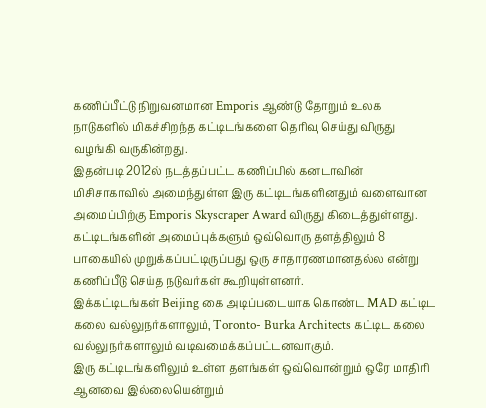கணிப்பீட்டு நிறுவனமான Emporis ஆண்டு தோறும் உலக நாடுகளில் மிகச்சிறந்த கட்டிடங்களை தெரிவு செய்து விருது வழங்கி வருகின்றது.
இதன்படி 2012ல் நடத்தப்பட்ட கணிப்பில் கனடாவின் மிசிசாகாவில் அமைந்துள்ள இரு கட்டிடங்களினதும் வளைவான அமைப்பிற்கு Emporis Skyscraper Award விருது கிடைத்துள்ளது.
கட்டிடங்களின் அமைப்புக்களும் ஒவ்வொரு தளத்திலும் 8 பாகையில் முறுக்கப்பட்டிருப்பது ஒரு சாதாரணமானதல்ல என்று கணிப்பீடு செய்த நடுவர்கள் கூறியுள்ளனர்.
இக்கட்டிடங்கள் Beijing கை அடிப்படையாக கொண்ட MAD கட்டிட கலை வல்லுநர்களாலும், Toronto- Burka Architects கட்டிட கலை வல்லுநர்களாலும் வடிவமைக்கப்பட்டனவாகும்.
இரு கட்டிடங்களிலும் உள்ள தளங்கள் ஒவ்வொன்றும் ஒரே மாதிரி ஆனவை இல்லையென்றும்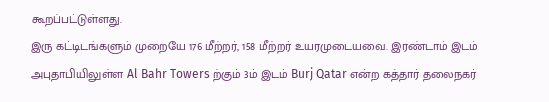கூறப்பட்டுள்ளது.
இரு கட்டிடங்களும் முறையே 176 மீற்றர், 158 மீற்றர் உயரமுடையவை. இரண்டாம் இடம் அபுதாபியிலுள்ள Al Bahr Towers ற்கும் 3ம் இடம் Burj Qatar என்ற கத்தார் தலைநகர்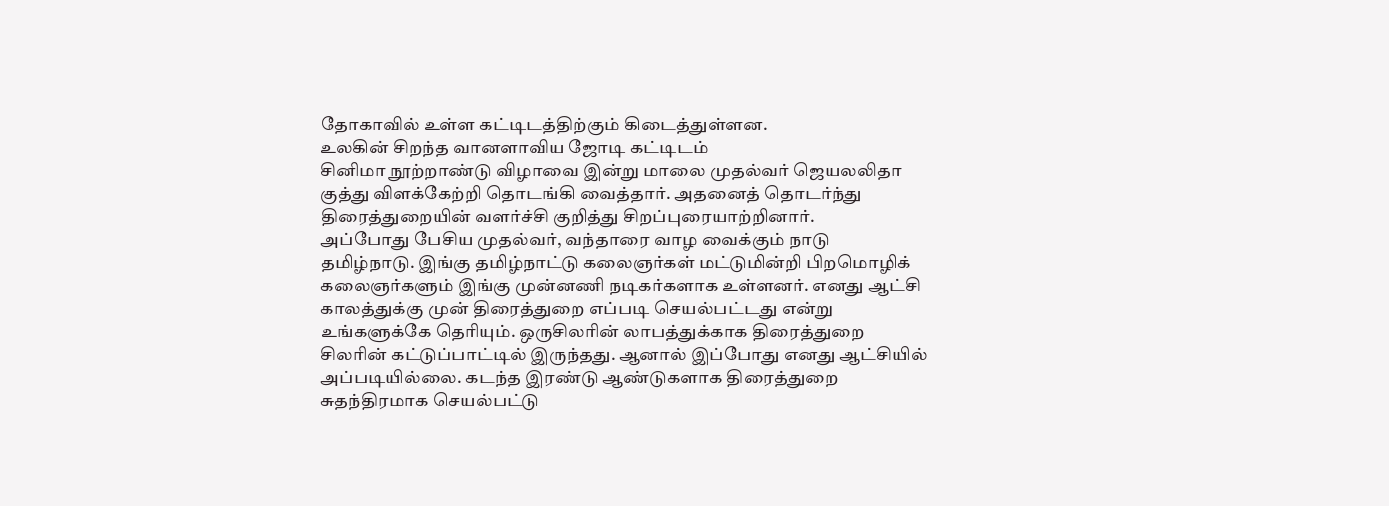தோகாவில் உள்ள கட்டிடத்திற்கும் கிடைத்துள்ளன.
உலகின் சிறந்த வானளாவிய ஜோடி கட்டிடம்
சினிமா நூற்றாண்டு விழாவை இன்று மாலை முதல்வர் ஜெயலலிதா குத்து விளக்கேற்றி தொடங்கி வைத்தார். அதனைத் தொடர்ந்து திரைத்துறையின் வளர்ச்சி குறித்து சிறப்புரையாற்றினார்.
அப்போது பேசிய முதல்வர், வந்தாரை வாழ வைக்கும் நாடு தமிழ்நாடு. இங்கு தமிழ்நாட்டு கலைஞர்கள் மட்டுமின்றி பிறமொழிக் கலைஞர்களும் இங்கு முன்னணி நடிகர்களாக உள்ளனர். எனது ஆட்சி காலத்துக்கு முன் திரைத்துறை எப்படி செயல்பட்டது என்று உங்களுக்கே தெரியும். ஒருசிலரின் லாபத்துக்காக திரைத்துறை சிலரின் கட்டுப்பாட்டில் இருந்தது. ஆனால் இப்போது எனது ஆட்சியில் அப்படியில்லை. கடந்த இரண்டு ஆண்டுகளாக திரைத்துறை சுதந்திரமாக செயல்பட்டு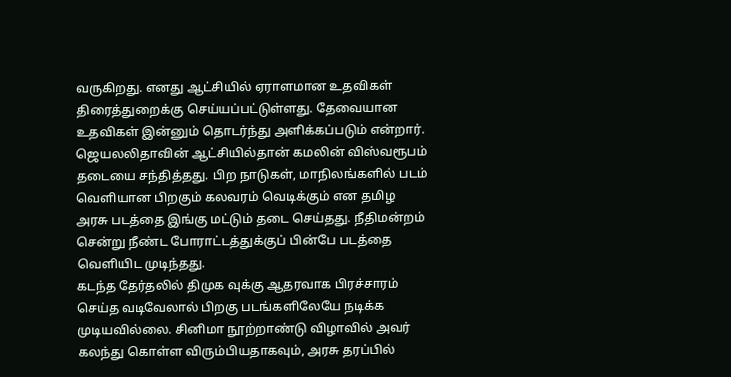வருகிறது. எனது ஆட்சியில் ஏராளமான உதவிகள் திரைத்துறைக்கு செய்யப்பட்டுள்ளது. தேவையான உதவிகள் இன்னும் தொடர்ந்து அளிக்கப்படும் என்றார்.
ஜெயலலிதாவின் ஆட்சியில்தான் கமலின் விஸ்வரூபம் தடையை சந்தித்தது. பிற நாடுகள், மாநிலங்களில் படம் வெளியான பிறகும் கலவரம் வெடிக்கும் என தமிழ அரசு படத்தை இங்கு மட்டும் தடை செய்தது. நீதிமன்றம் சென்று நீண்ட போராட்டத்துக்குப் பின்பே படத்தை வெளியிட முடிந்தது.
கடந்த தேர்தலில் திமுக வுக்கு ஆதரவாக பிரச்சாரம் செய்த வடிவேலால் பிறகு படங்களிலேயே நடிக்க முடியவில்லை. சினிமா நூற்றாண்டு விழாவில் அவர் கலந்து கொள்ள விரும்பியதாகவும், அரசு தரப்பில்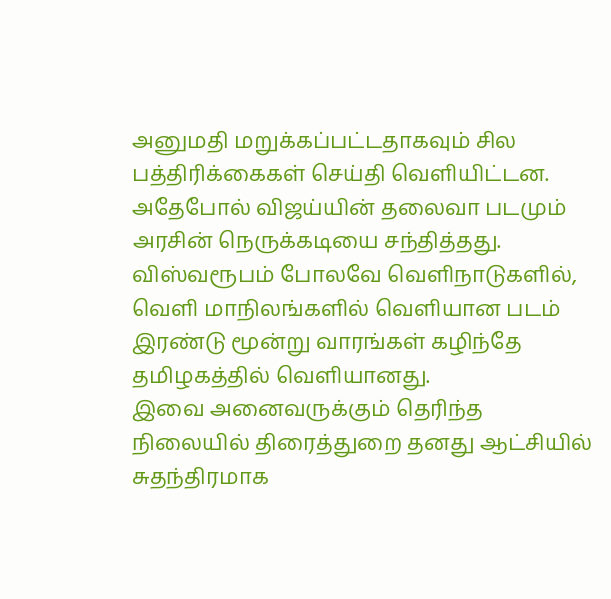அனுமதி மறுக்கப்பட்டதாகவும் சில பத்திரிக்கைகள் செய்தி வெளியிட்டன.
அதேபோல் விஜய்யின் தலைவா படமும் அரசின் நெருக்கடியை சந்தித்தது. விஸ்வரூபம் போலவே வெளிநாடுகளில், வெளி மாநிலங்களில் வெளியான படம் இரண்டு மூன்று வாரங்கள் கழிந்தே தமிழகத்தில் வெளியானது.
இவை அனைவருக்கும் தெரிந்த நிலையில் திரைத்துறை தனது ஆட்சியில் சுதந்திரமாக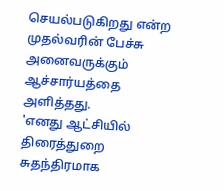செயல்படுகிறது என்ற முதல்வரின் பேச்சு அனைவருக்கும் ஆச்சார்யத்தை அளித்தது.
'எனது ஆட்சியில் திரைத்துறை சுதந்திரமாக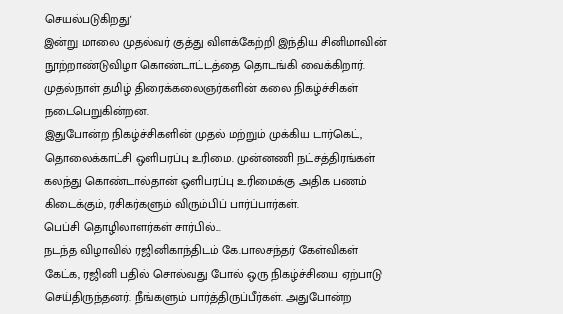செயல்படுகிறது'
இன்று மாலை முதல்வர் குத்து விளக்கேற்றி இந்திய சினிமாவின் நூற்றாண்டுவிழா கொண்டாட்டத்தை தொடங்கி வைக்கிறார். முதல்நாள் தமிழ் திரைக்கலைஞர்களின் கலை நிகழ்ச்சிகள் நடைபெறுகின்றன.
இதுபோன்ற நிகழ்ச்சிகளின் முதல் மற்றும் முக்கிய டார்கெட், தொலைக்காட்சி ஒளிபரப்பு உரிமை. முன்னணி நட்சத்திரங்கள் கலந்து கொண்டால்தான் ஒளிபரப்பு உரிமைக்கு அதிக பணம் கிடைக்கும், ரசிகர்களும் விரும்பிப் பார்ப்பார்கள்.
பெப்சி தொழிலாளர்கள் சார்பில்...
நடந்த விழாவில் ரஜினிகாந்திடம் கே.பாலசந்தர் கேள்விகள் கேட்க, ரஜினி பதில் சொல்வது போல் ஒரு நிகழ்ச்சியை ஏற்பாடு செய்திருந்தனர். நீங்களும் பார்த்திருப்பீர்கள். அதுபோன்ற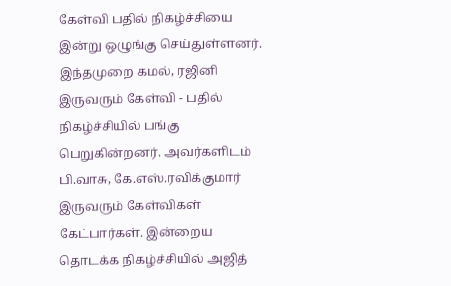கேள்வி பதில் நிகழ்ச்சியை இன்று ஒழுங்கு செய்துள்ளனர்.
இந்தமுறை கமல், ரஜினி இருவரும் கேள்வி - பதில் நிகழ்ச்சியில் பங்கு பெறுகின்றனர். அவர்களிடம் பி.வாசு, கே.எஸ்.ரவிக்குமார் இருவரும் கேள்விகள் கேட்பார்கள். இன்றைய தொடக்க நிகழ்ச்சியில் அஜித்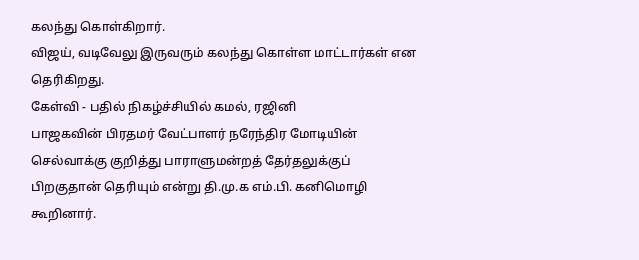கலந்து கொள்கிறார்.
விஜய், வடிவேலு இருவரும் கலந்து கொள்ள மாட்டார்கள் என தெரிகிறது.
கேள்வி - பதில் நிகழ்ச்சியில் கமல், ரஜினி
பாஜகவின் பிரதமர் வேட்பாளர் நரேந்திர மோடியின் செல்வாக்கு குறித்து பாராளுமன்றத் தேர்தலுக்குப் பிறகுதான் தெரியும் என்று தி.மு.க எம்.பி. கனிமொழி கூறினார்.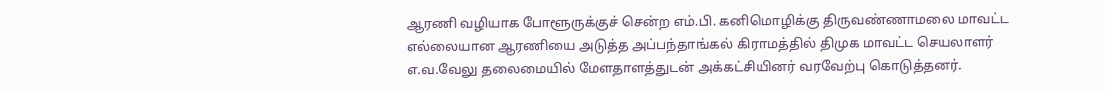ஆரணி வழியாக போளூருக்குச் சென்ற எம்.பி. கனிமொழிக்கு திருவண்ணாமலை மாவட்ட எல்லையான ஆரணியை அடுத்த அப்பந்தாங்கல் கிராமத்தில் திமுக மாவட்ட செயலாளர் எ.வ.வேலு தலைமையில் மேளதாளத்துடன் அக்கட்சியினர் வரவேற்பு கொடுத்தனர்.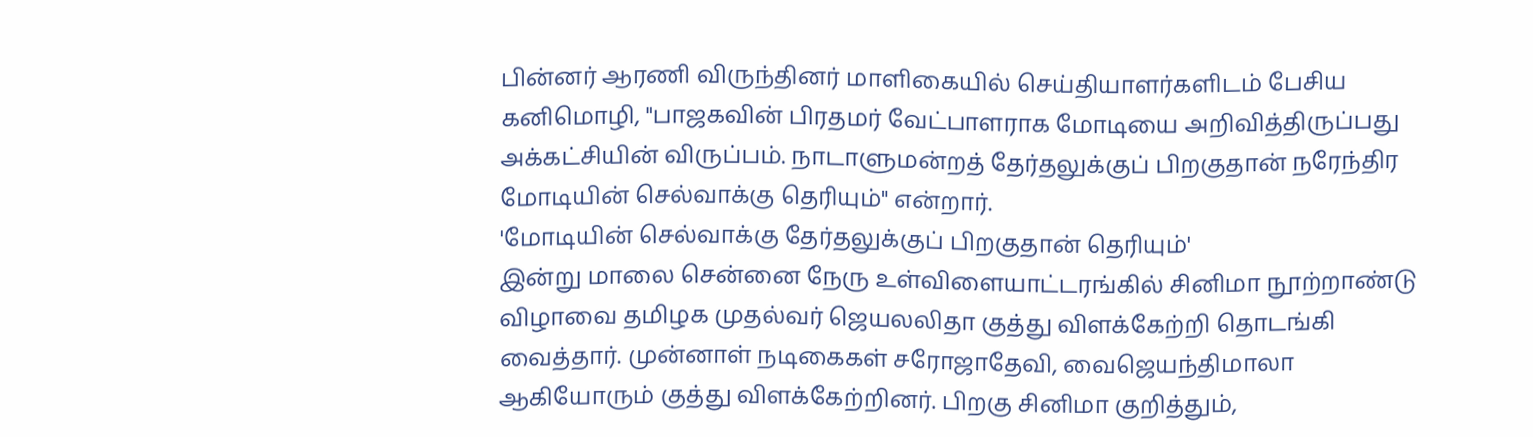பின்னர் ஆரணி விருந்தினர் மாளிகையில் செய்தியாளர்களிடம் பேசிய கனிமொழி, "பாஜகவின் பிரதமர் வேட்பாளராக மோடியை அறிவித்திருப்பது அக்கட்சியின் விருப்பம். நாடாளுமன்றத் தேர்தலுக்குப் பிறகுதான் நரேந்திர மோடியின் செல்வாக்கு தெரியும்" என்றார்.
'மோடியின் செல்வாக்கு தேர்தலுக்குப் பிறகுதான் தெரியும்'
இன்று மாலை சென்னை நேரு உள்விளையாட்டரங்கில் சினிமா நூற்றாண்டு விழாவை தமிழக முதல்வர் ஜெயலலிதா குத்து விளக்கேற்றி தொடங்கி வைத்தார். முன்னாள் நடிகைகள் சரோஜாதேவி, வைஜெயந்திமாலா ஆகியோரும் குத்து விளக்கேற்றினர். பிறகு சினிமா குறித்தும்,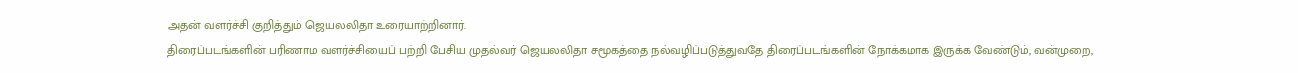அதன் வளர்ச்சி குறித்தும் ஜெயலலிதா உரையாற்றினார்.
திரைப்படங்களின் பரிணாம வளர்ச்சியைப் பற்றி பேசிய முதல்வர் ஜெயலலிதா சமூகத்தை நல்வழிப்படுத்துவதே திரைப்படங்களின் நோக்கமாக இருக்க வேண்டும், வன்முறை,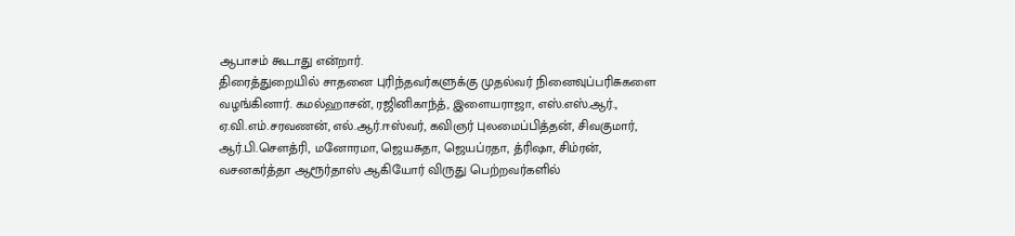ஆபாசம் கூடாது என்றார்.
திரைத்துறையில் சாதனை புரிந்தவர்களுக்கு முதல்வர் நினைவுப்பரிசுகளை வழங்கினார். கமல்ஹாசன், ரஜினிகாந்த், இளையராஜா, எஸ்.எஸ்.ஆர்., ஏ.வி.எம்.சரவணன், எல்.ஆர்.ஈஸ்வர், கவிஞர் புலமைப்பித்தன், சிவகுமார், ஆர்.பி.சௌத்ரி, மனோரமா, ஜெயசுதா, ஜெயப்ரதா, த்ரிஷா, சிம்ரன், வசனகர்த்தா ஆரூர்தாஸ் ஆகியோர் விருது பெற்றவர்களில்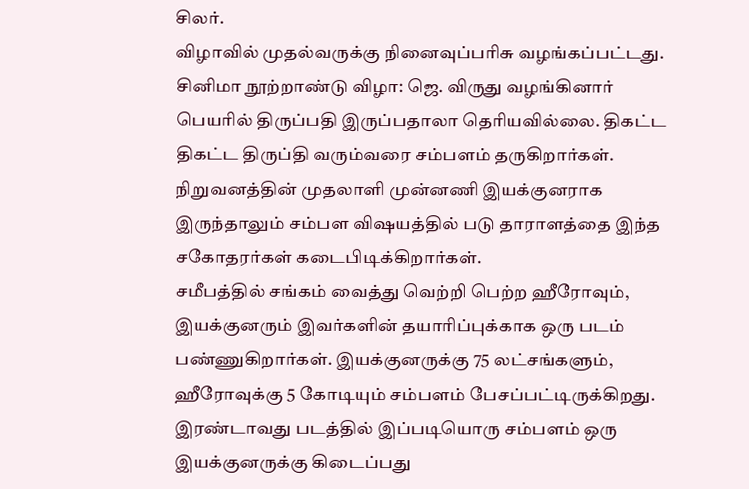சிலர்.
விழாவில் முதல்வருக்கு நினைவுப்பரிசு வழங்கப்பட்டது.
சினிமா நூற்றாண்டு விழா: ஜெ. விருது வழங்கினார்
பெயரில் திருப்பதி இருப்பதாலா தெரியவில்லை. திகட்ட திகட்ட திருப்தி வரும்வரை சம்பளம் தருகிறார்கள். நிறுவனத்தின் முதலாளி முன்னணி இயக்குனராக இருந்தாலும் சம்பள விஷயத்தில் படு தாராளத்தை இந்த சகோதரர்கள் கடைபிடிக்கிறார்கள்.
சமீபத்தில் சங்கம் வைத்து வெற்றி பெற்ற ஹீரோவும், இயக்குனரும் இவர்களின் தயாரிப்புக்காக ஒரு படம் பண்ணுகிறார்கள். இயக்குனருக்கு 75 லட்சங்களும், ஹீரோவுக்கு 5 கோடியும் சம்பளம் பேசப்பட்டிருக்கிறது. இரண்டாவது படத்தில் இப்படியொரு சம்பளம் ஒரு இயக்குனருக்கு கிடைப்பது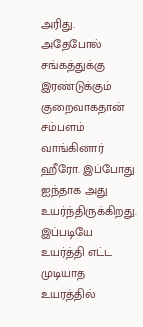அரிது.
அதேபோல் சங்கத்துக்கு இரண்டுக்கும் குறைவாகதான் சம்பளம் வாங்கினார் ஹீரோ. இப்போது ஐந்தாக அது உயர்ந்திருக்கிறது. இப்படியே உயர்த்தி எட்ட முடியாத உயரத்தில்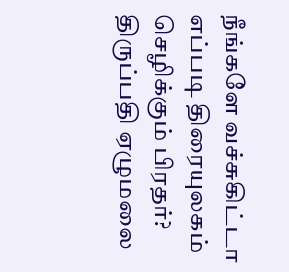நீங்களே வச்சுகிட்டா எப்படி திரையுலகம் செழிக்கும் பிரதர்?
திருப்பதி ஏழுமலை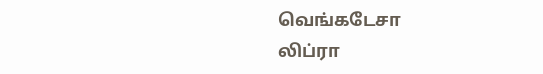வெங்கடேசா
லிப்ரா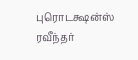புரொடக்ஷன்ஸ் ரவீந்தர்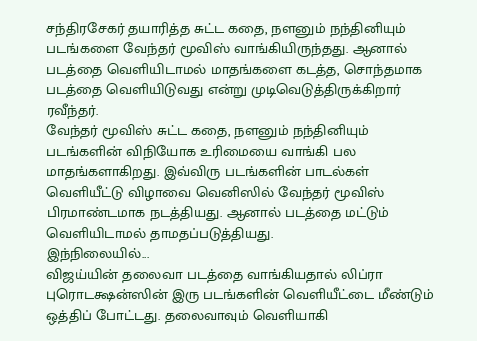சந்திரசேகர் தயாரித்த சுட்ட கதை, நளனும் நந்தினியும் படங்களை வேந்தர் மூவிஸ் வாங்கியிருந்தது. ஆனால் படத்தை வெளியிடாமல் மாதங்களை கடத்த, சொந்தமாக படத்தை வெளியிடுவது என்று முடிவெடுத்திருக்கிறார் ரவீந்தர்.
வேந்தர் மூவிஸ் சுட்ட கதை, நளனும் நந்தினியும் படங்களின் விநியோக உரிமையை வாங்கி பல மாதங்களாகிறது. இவ்விரு படங்களின் பாடல்கள் வெளியீட்டு விழாவை வெனிஸில் வேந்தர் மூவிஸ் பிரமாண்டமாக நடத்தியது. ஆனால் படத்தை மட்டும் வெளியிடாமல் தாமதப்படுத்தியது.
இந்நிலையில்...
விஜய்யின் தலைவா படத்தை வாங்கியதால் லிப்ரா புரொடக்ஷன்ஸின் இரு படங்களின் வெளியீட்டை மீண்டும் ஒத்திப் போட்டது. தலைவாவும் வெளியாகி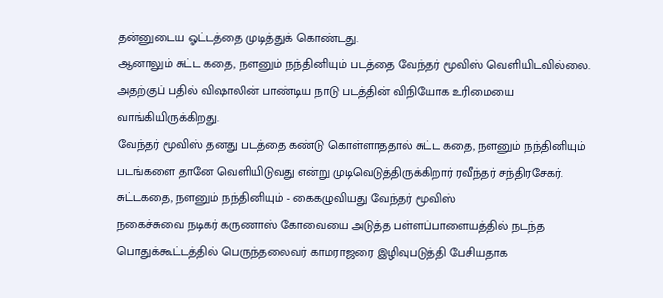தன்னுடைய ஓட்டத்தை முடித்துக் கொண்டது.
ஆனாலும் சுட்ட கதை, நளனும் நந்தினியும் படத்தை வேந்தர் மூவிஸ் வெளியிடவில்லை. அதற்குப் பதில் விஷாலின் பாண்டிய நாடு படத்தின் விநியோக உரிமையை வாங்கியிருக்கிறது.
வேந்தர் மூவிஸ் தனது படத்தை கண்டு கொள்ளாததால் சுட்ட கதை, நளனும் நந்தினியும் படங்களை தானே வெளியிடுவது என்று முடிவெடுத்திருக்கிறார் ரவீந்தர் சந்திரசேகர்.
சுட்டகதை, நளனும் நந்தினியும் - கைகழுவியது வேந்தர் மூவிஸ்
நகைச்சுவை நடிகர் கருணாஸ் கோவையை அடுத்த பள்ளப்பாளையத்தில் நடந்த பொதுக்கூட்டத்தில் பெருந்தலைவர் காமராஜரை இழிவுபடுத்தி பேசியதாக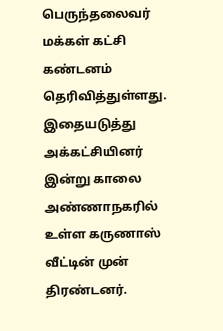பெருந்தலைவர் மக்கள் கட்சி கண்டனம் தெரிவித்துள்ளது.
இதையடுத்து அக்கட்சியினர் இன்று காலை அண்ணாநகரில் உள்ள கருணாஸ் வீட்டின் முன் திரண்டனர்.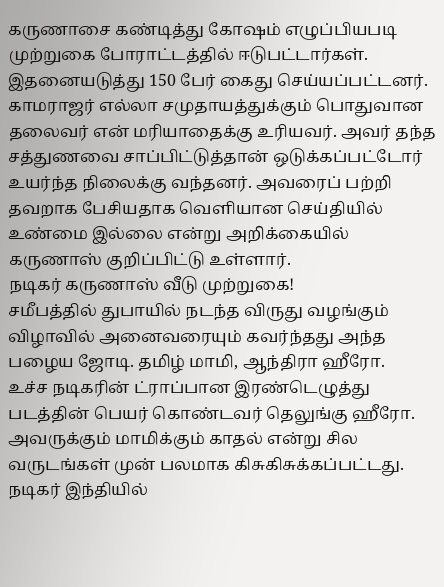கருணாசை கண்டித்து கோஷம் எழுப்பியபடி முற்றுகை போராட்டத்தில் ஈடுபட்டார்கள்.
இதனையடுத்து 150 பேர் கைது செய்யப்பட்டனர். காமராஜர் எல்லா சமுதாயத்துக்கும் பொதுவான தலைவர் என் மரியாதைக்கு உரியவர். அவர் தந்த சத்துணவை சாப்பிட்டுத்தான் ஒடுக்கப்பட்டோர் உயர்ந்த நிலைக்கு வந்தனர். அவரைப் பற்றி தவறாக பேசியதாக வெளியான செய்தியில் உண்மை இல்லை என்று அறிக்கையில் கருணாஸ் குறிப்பிட்டு உள்ளார்.
நடிகர் கருணாஸ் வீடு முற்றுகை!
சமீபத்தில் துபாயில் நடந்த விருது வழங்கும் விழாவில் அனைவரையும் கவர்ந்தது அந்த பழைய ஜோடி. தமிழ் மாமி, ஆந்திரா ஹீரோ.
உச்ச நடிகரின் ட்ராப்பான இரண்டெழுத்து படத்தின் பெயர் கொண்டவர் தெலுங்கு ஹீரோ. அவருக்கும் மாமிக்கும் காதல் என்று சில வருடங்கள் முன் பலமாக கிசுகிசுக்கப்பட்டது.
நடிகர் இந்தியில்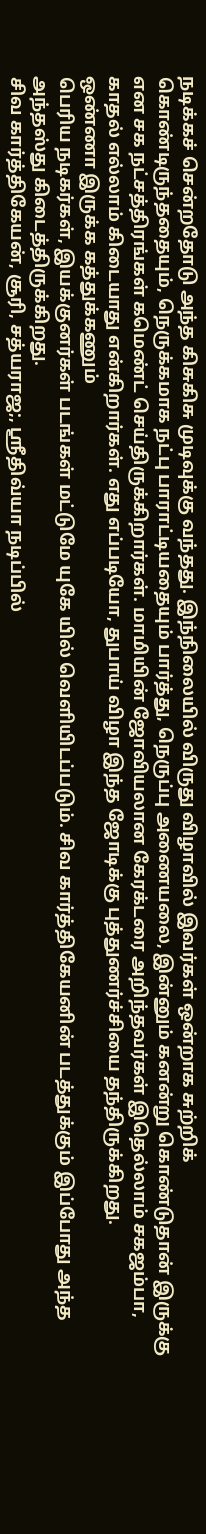நடிக்கச் சென்றதோடு அந்த கிசுகிசு முடிவுக்கு வந்தது. இந்நிலையில் விருது விழாவில் இவர்கள் ஒன்றாக சுற்றிக் கொண்டிருந்ததையும், நெருக்கமாக நட்பு பாராட்டியதையும் பார்த்து, நெருப்பு அணையலை, இன்னும் கனன்று கொண்டுதான் இருக்கு என சக நட்சத்திரங்கள் கமெண்ட் செய்திருக்கிறார்கள். மாமியின் ஜோவியலான கேரக்டரை அறிந்தவர்கள் இதெல்லாம் சகஜம்பா, காதல் எல்லாம் கிடையாது என்கிறார்கள். எது எப்படியோ, துபாய் விழா இந்த ஜோடிக்கு புத்துணர்ச்சியை தந்திருக்கிறது.
ஒண்ணா இருக்க கத்துக்கணும்
பெரிய நடிகர்கள், இயக்குனர்கள் படங்கள் மட்டுமே யுகே யில் வெளியிடப்படும். சிவ கார்த்திகேயனின் படத்துக்கும் இப்போது அந்த அந்தஸ்து கிடைத்திருக்கிறது.
சிவ கார்த்திகேயன், சூரி, சத்யராஜ;, ஸ்ரீதிவ்யா நடிப்பில்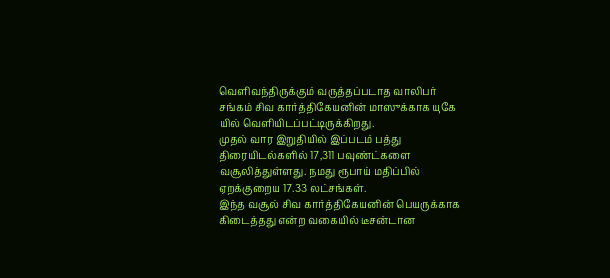வெளிவந்திருக்கும் வருத்தப்படாத வாலிபர் சங்கம் சிவ கார்த்திகேயனின் மாஸுக்காக யுகே யில் வெளியிடப்பட்டிருக்கிறது.
முதல் வார இறுதியில் இப்படம் பத்து திரையிடல்களில் 17,311 பவுண்ட்களை வசூலித்துள்ளது. நமது ரூபாய் மதிப்பில் ஏறக்குறைய 17.33 லட்சங்கள்.
இந்த வசூல் சிவ கார்த்திகேயனின் பெயருக்காக கிடைத்தது என்ற வகையில் டீசன்டான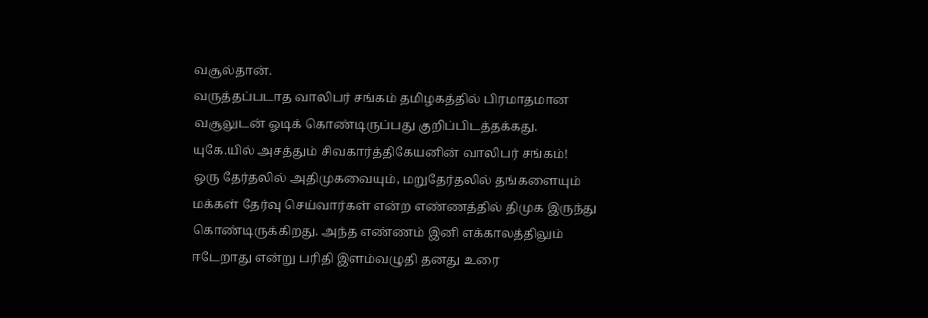வசூல்தான்.
வருத்தப்படாத வாலிபர் சங்கம் தமிழகத்தில் பிரமாதமான வசூலுடன் ஓடிக் கொண்டிருப்பது குறிப்பிடத்தக்கது.
யுகே.யில் அசத்தும் சிவகார்த்திகேயனின் வாலிபர் சங்கம்!
ஒரு தேர்தலில் அதிமுகவையும், மறுதேர்தலில் தங்களையும் மக்கள் தேர்வு செய்வார்கள் என்ற எண்ணத்தில் திமுக இருந்து கொண்டிருக்கிறது. அந்த எண்ணம் இனி எக்காலத்திலும் ஈடேறாது என்று பரிதி இளம்வழுதி தனது உரை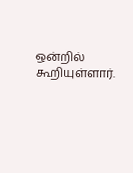ஒன்றில் கூறியுள்ளார்.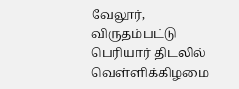வேலூர், விருதம்பட்டு பெரியார் திடலில் வெள்ளிக்கிழமை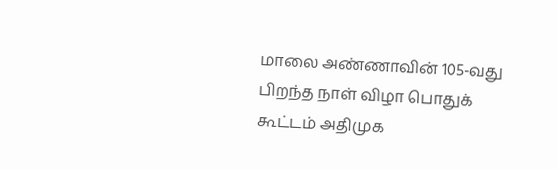மாலை அண்ணாவின் 105-வது பிறந்த நாள் விழா பொதுக் கூட்டம் அதிமுக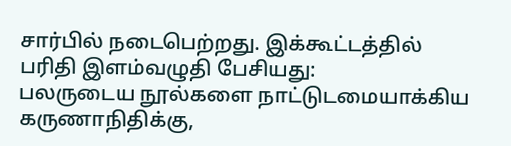சார்பில் நடைபெற்றது. இக்கூட்டத்தில் பரிதி இளம்வழுதி பேசியது:
பலருடைய நூல்களை நாட்டுடமையாக்கிய கருணாநிதிக்கு,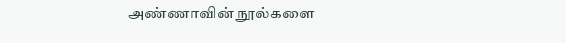அண்ணாவின் நூல்களை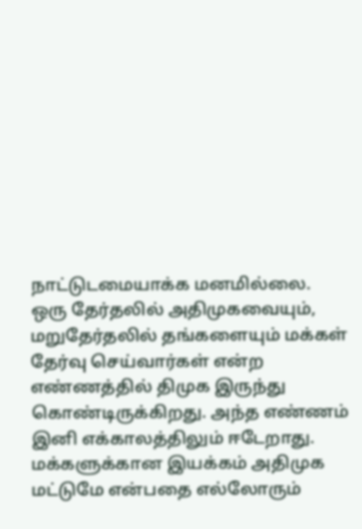நாட்டுடமையாக்க மனமில்லை.
ஒரு தேர்தலில் அதிமுகவையும், மறுதேர்தலில் தங்களையும் மக்கள் தேர்வு செய்வார்கள் என்ற எண்ணத்தில் திமுக இருந்து கொண்டிருக்கிறது. அந்த எண்ணம் இனி எக்காலத்திலும் ஈடேறாது. மக்களுக்கான இயக்கம் அதிமுக மட்டுமே என்பதை எல்லோரும்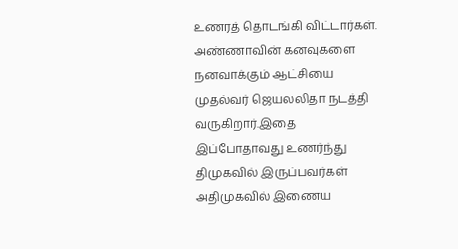உணரத் தொடங்கி விட்டார்கள். அண்ணாவின் கனவுகளை நனவாக்கும் ஆட்சியை முதல்வர் ஜெயலலிதா நடத்தி வருகிறார்.இதை இப்போதாவது உணர்ந்து திமுகவில் இருப்பவர்கள் அதிமுகவில் இணைய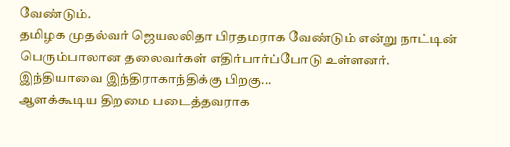வேண்டும்.
தமிழக முதல்வர் ஜெயலலிதா பிரதமராக வேண்டும் என்று நாட்டின் பெரும்பாலான தலைவர்கள் எதிர்பார்ப்போடு உள்ளனர்.
இந்தியாவை இந்திராகாந்திக்கு பிறகு...
ஆளக்கூடிய திறமை படைத்தவராக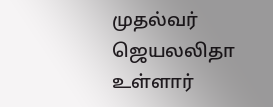முதல்வர் ஜெயலலிதா உள்ளார்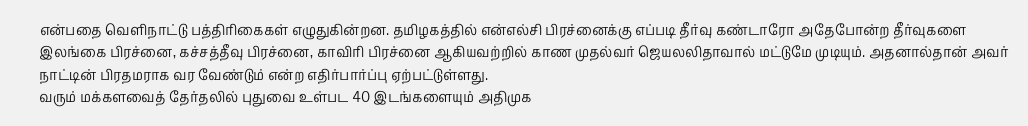என்பதை வெளிநாட்டு பத்திரிகைகள் எழுதுகின்றன. தமிழகத்தில் என்எல்சி பிரச்னைக்கு எப்படி தீர்வு கண்டாரோ அதேபோன்ற தீர்வுகளை இலங்கை பிரச்னை, கச்சத்தீவு பிரச்னை, காவிரி பிரச்னை ஆகியவற்றில் காண முதல்வர் ஜெயலலிதாவால் மட்டுமே முடியும். அதனால்தான் அவர் நாட்டின் பிரதமராக வர வேண்டும் என்ற எதிர்பார்ப்பு ஏற்பட்டுள்ளது.
வரும் மக்களவைத் தேர்தலில் புதுவை உள்பட 40 இடங்களையும் அதிமுக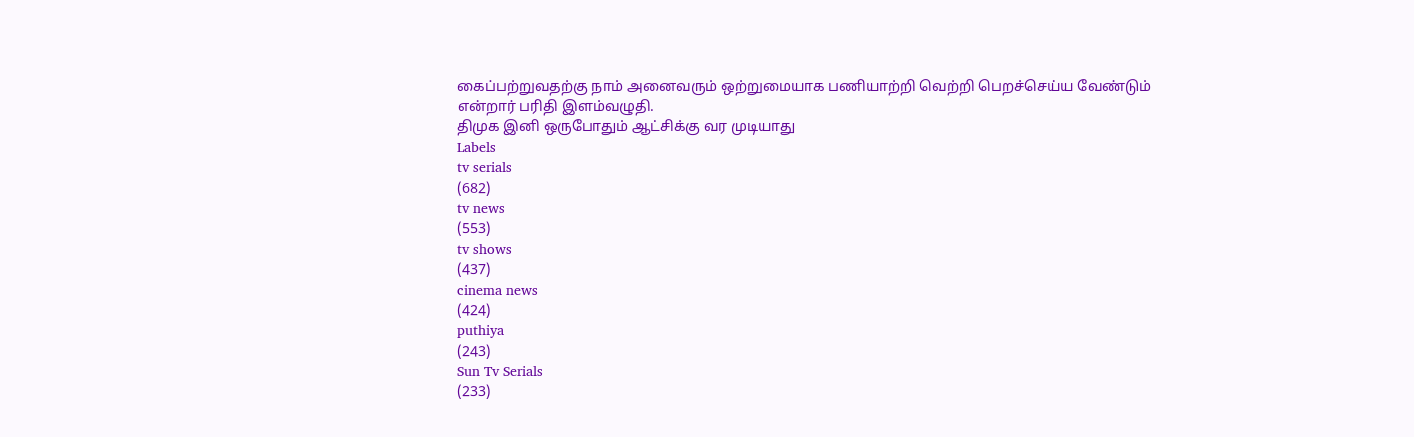கைப்பற்றுவதற்கு நாம் அனைவரும் ஒற்றுமையாக பணியாற்றி வெற்றி பெறச்செய்ய வேண்டும் என்றார் பரிதி இளம்வழுதி.
திமுக இனி ஒருபோதும் ஆட்சிக்கு வர முடியாது
Labels
tv serials
(682)
tv news
(553)
tv shows
(437)
cinema news
(424)
puthiya
(243)
Sun Tv Serials
(233)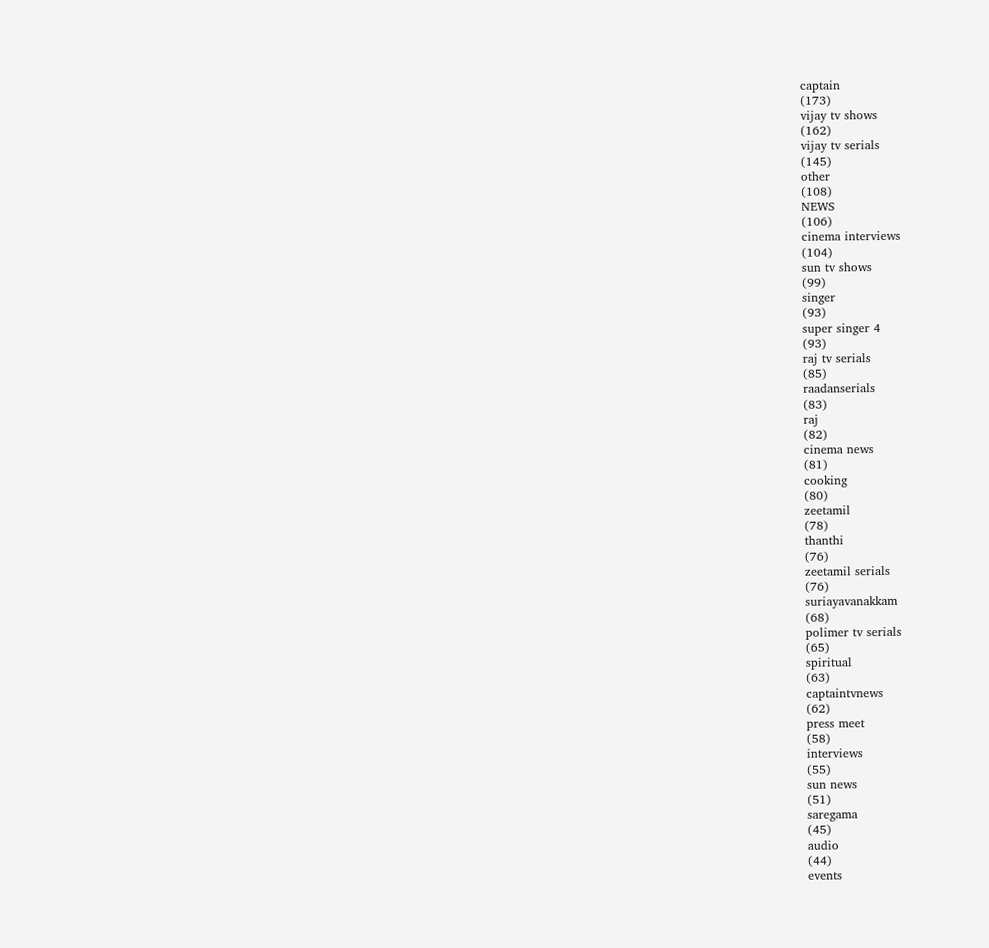captain
(173)
vijay tv shows
(162)
vijay tv serials
(145)
other
(108)
NEWS
(106)
cinema interviews
(104)
sun tv shows
(99)
singer
(93)
super singer 4
(93)
raj tv serials
(85)
raadanserials
(83)
raj
(82)
cinema news
(81)
cooking
(80)
zeetamil
(78)
thanthi
(76)
zeetamil serials
(76)
suriayavanakkam
(68)
polimer tv serials
(65)
spiritual
(63)
captaintvnews
(62)
press meet
(58)
interviews
(55)
sun news
(51)
saregama
(45)
audio
(44)
events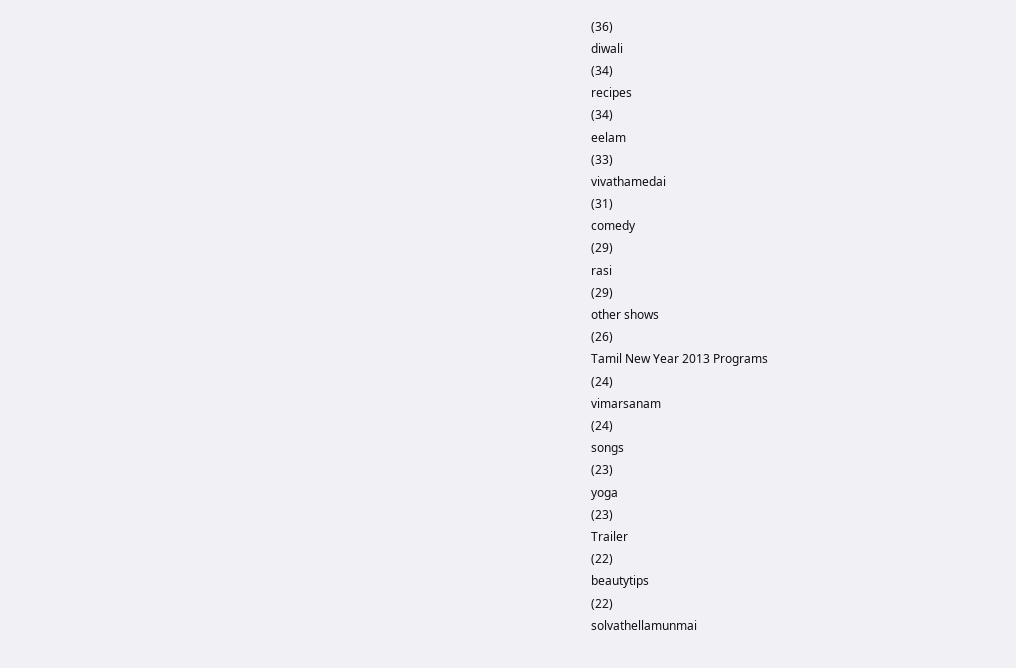(36)
diwali
(34)
recipes
(34)
eelam
(33)
vivathamedai
(31)
comedy
(29)
rasi
(29)
other shows
(26)
Tamil New Year 2013 Programs
(24)
vimarsanam
(24)
songs
(23)
yoga
(23)
Trailer
(22)
beautytips
(22)
solvathellamunmai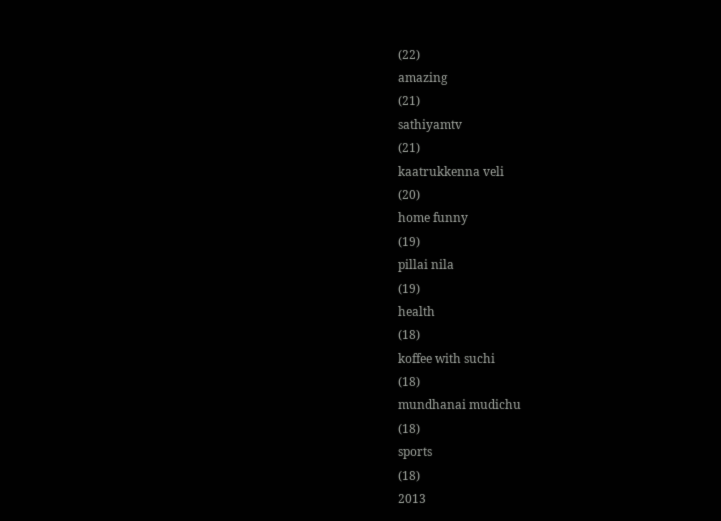(22)
amazing
(21)
sathiyamtv
(21)
kaatrukkenna veli
(20)
home funny
(19)
pillai nila
(19)
health
(18)
koffee with suchi
(18)
mundhanai mudichu
(18)
sports
(18)
2013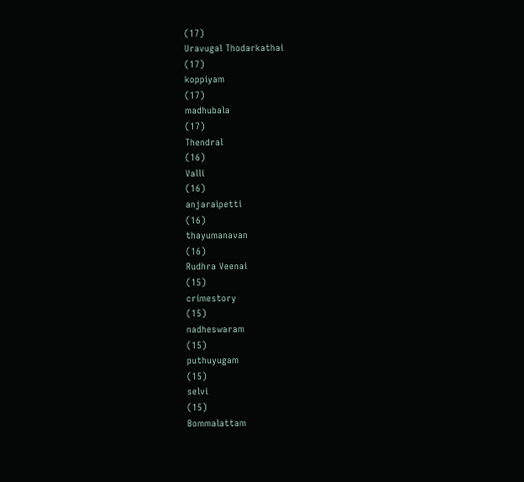(17)
Uravugal Thodarkathai
(17)
koppiyam
(17)
madhubala
(17)
Thendral
(16)
Valli
(16)
anjaraipetti
(16)
thayumanavan
(16)
Rudhra Veenai
(15)
crimestory
(15)
nadheswaram
(15)
puthuyugam
(15)
selvi
(15)
Bommalattam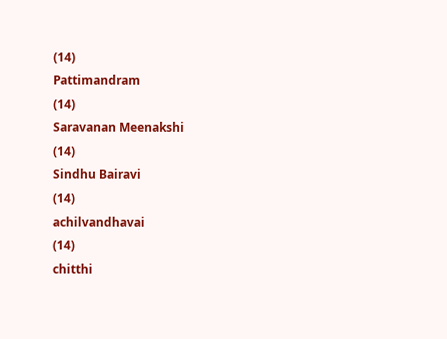(14)
Pattimandram
(14)
Saravanan Meenakshi
(14)
Sindhu Bairavi
(14)
achilvandhavai
(14)
chitthi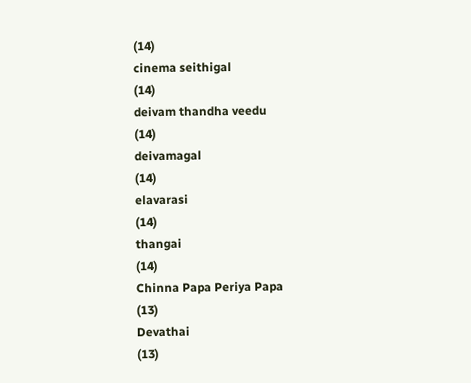(14)
cinema seithigal
(14)
deivam thandha veedu
(14)
deivamagal
(14)
elavarasi
(14)
thangai
(14)
Chinna Papa Periya Papa
(13)
Devathai
(13)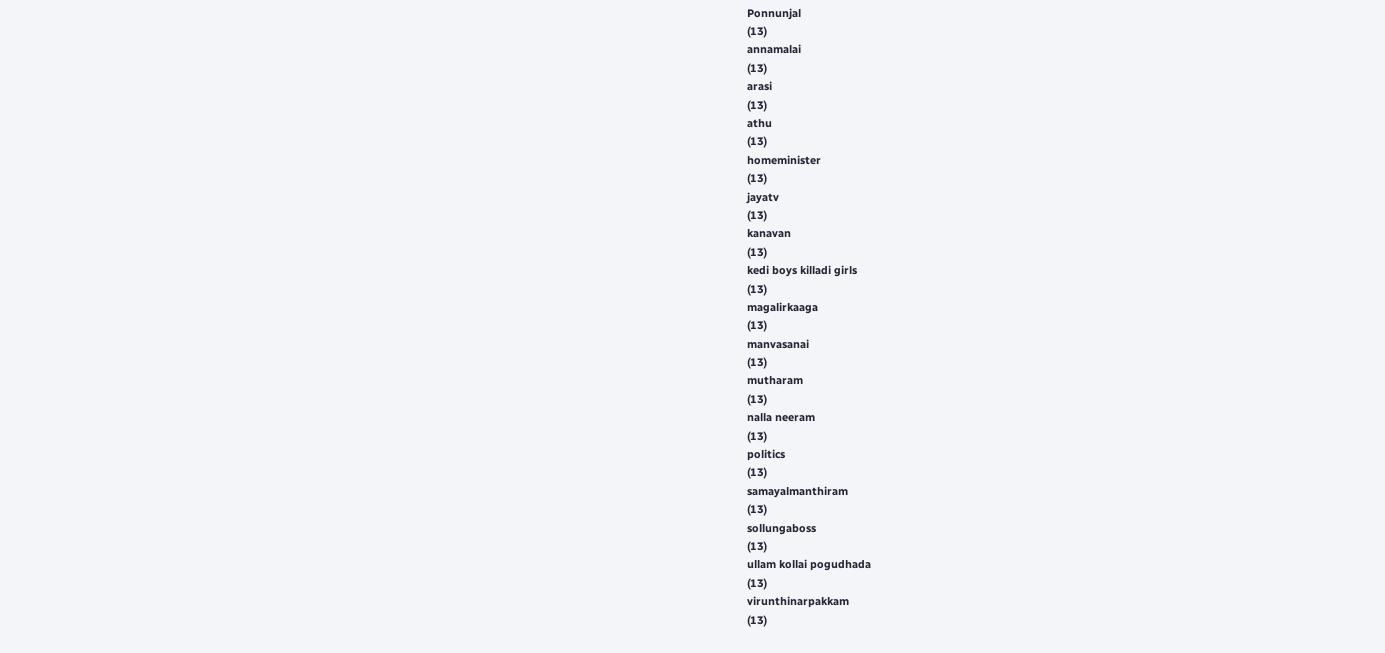Ponnunjal
(13)
annamalai
(13)
arasi
(13)
athu
(13)
homeminister
(13)
jayatv
(13)
kanavan
(13)
kedi boys killadi girls
(13)
magalirkaaga
(13)
manvasanai
(13)
mutharam
(13)
nalla neeram
(13)
politics
(13)
samayalmanthiram
(13)
sollungaboss
(13)
ullam kollai pogudhada
(13)
virunthinarpakkam
(13)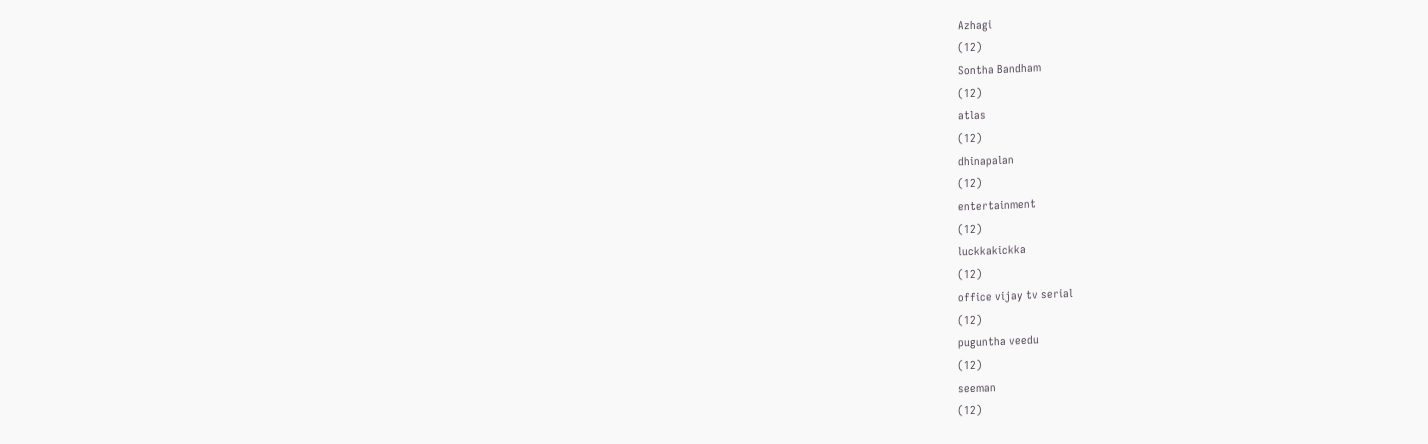Azhagi
(12)
Sontha Bandham
(12)
atlas
(12)
dhinapalan
(12)
entertainment
(12)
luckkakickka
(12)
office vijay tv serial
(12)
puguntha veedu
(12)
seeman
(12)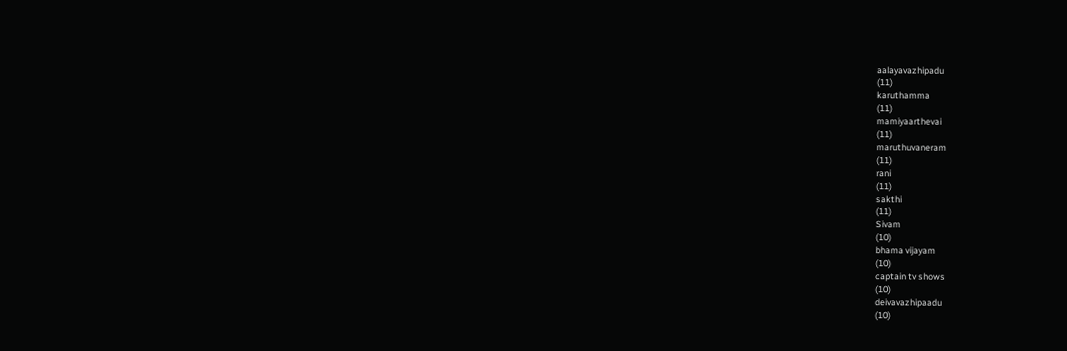aalayavazhipadu
(11)
karuthamma
(11)
mamiyaarthevai
(11)
maruthuvaneram
(11)
rani
(11)
sakthi
(11)
Sivam
(10)
bhama vijayam
(10)
captain tv shows
(10)
deivavazhipaadu
(10)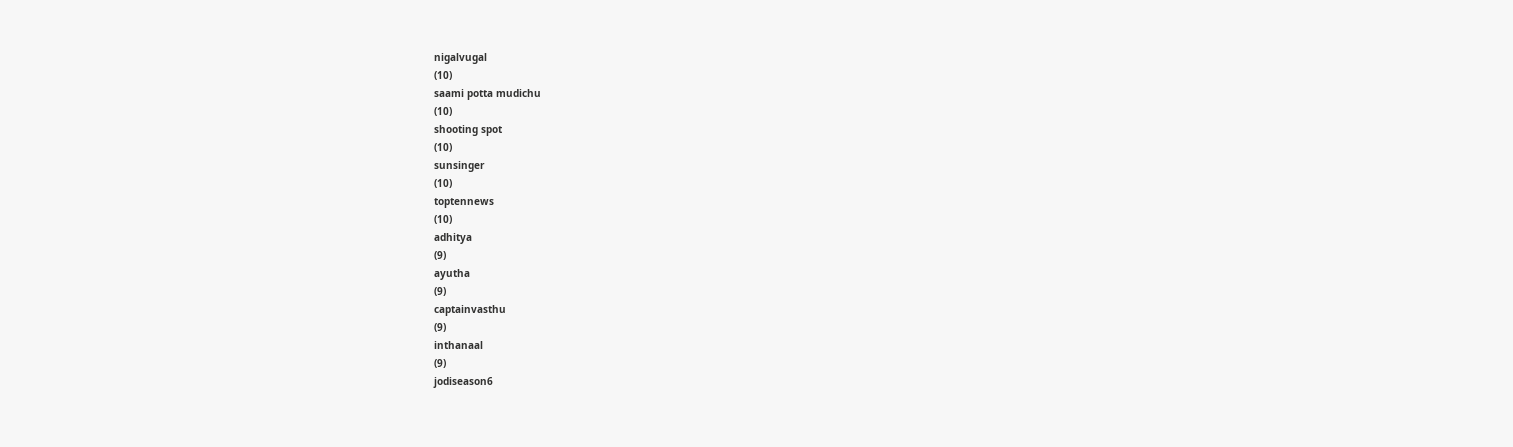nigalvugal
(10)
saami potta mudichu
(10)
shooting spot
(10)
sunsinger
(10)
toptennews
(10)
adhitya
(9)
ayutha
(9)
captainvasthu
(9)
inthanaal
(9)
jodiseason6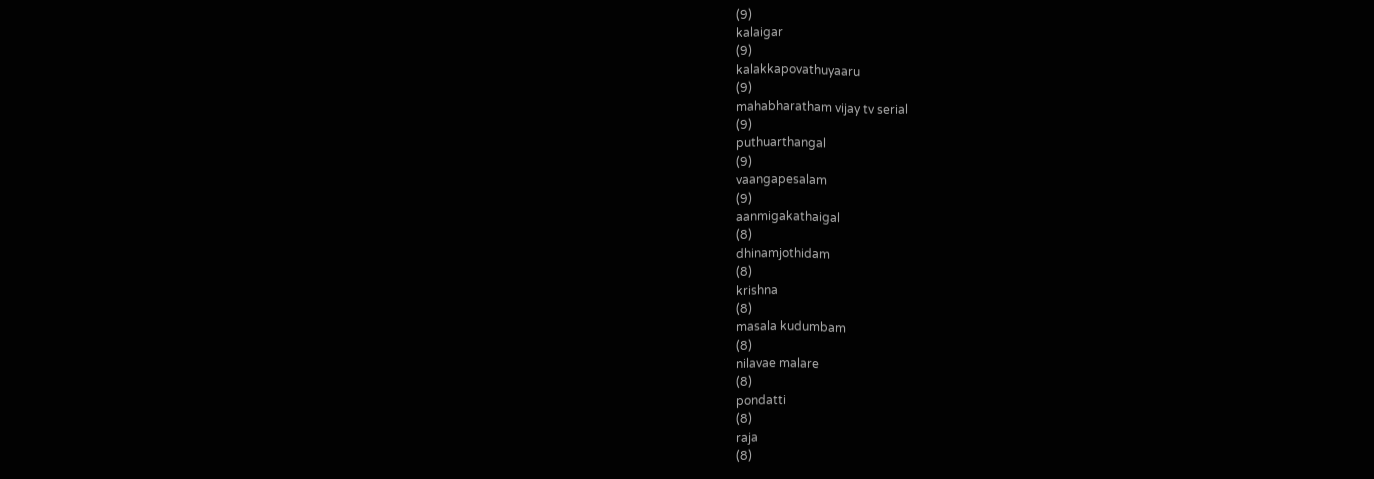(9)
kalaigar
(9)
kalakkapovathuyaaru
(9)
mahabharatham vijay tv serial
(9)
puthuarthangal
(9)
vaangapesalam
(9)
aanmigakathaigal
(8)
dhinamjothidam
(8)
krishna
(8)
masala kudumbam
(8)
nilavae malare
(8)
pondatti
(8)
raja
(8)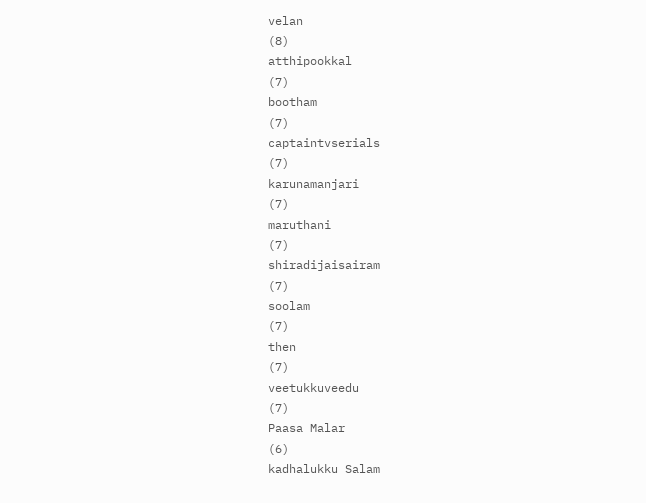velan
(8)
atthipookkal
(7)
bootham
(7)
captaintvserials
(7)
karunamanjari
(7)
maruthani
(7)
shiradijaisairam
(7)
soolam
(7)
then
(7)
veetukkuveedu
(7)
Paasa Malar
(6)
kadhalukku Salam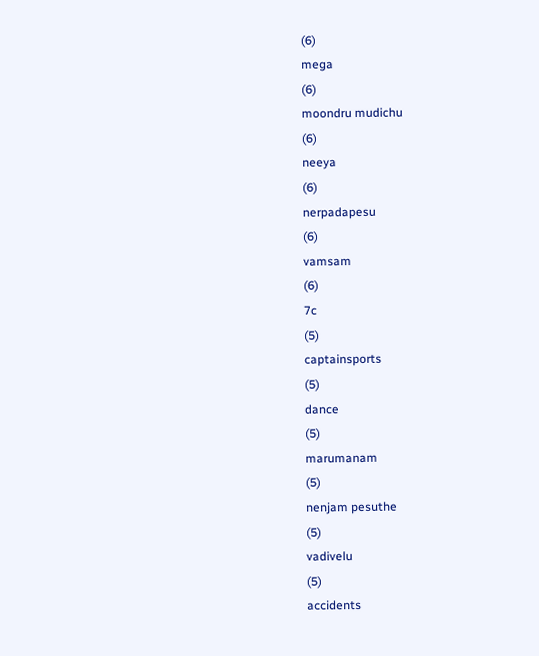(6)
mega
(6)
moondru mudichu
(6)
neeya
(6)
nerpadapesu
(6)
vamsam
(6)
7c
(5)
captainsports
(5)
dance
(5)
marumanam
(5)
nenjam pesuthe
(5)
vadivelu
(5)
accidents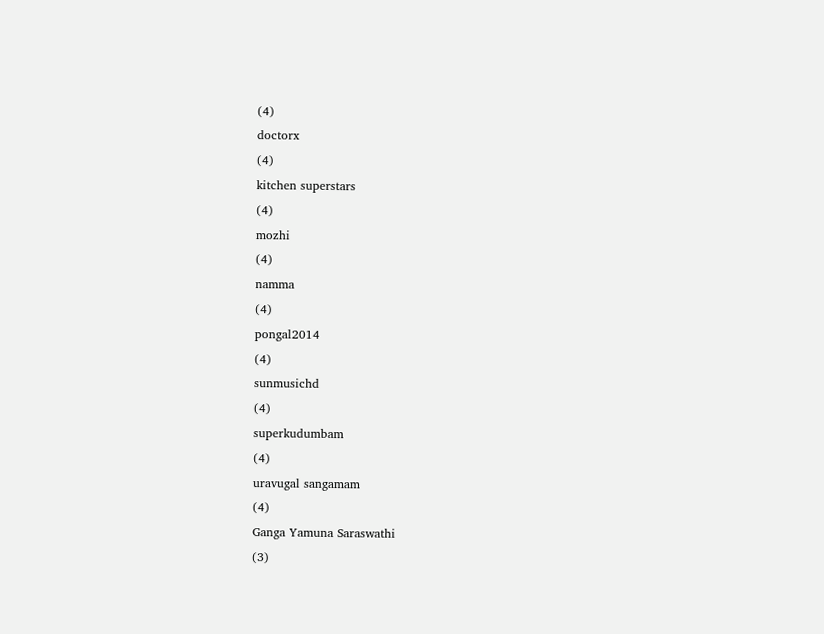(4)
doctorx
(4)
kitchen superstars
(4)
mozhi
(4)
namma
(4)
pongal2014
(4)
sunmusichd
(4)
superkudumbam
(4)
uravugal sangamam
(4)
Ganga Yamuna Saraswathi
(3)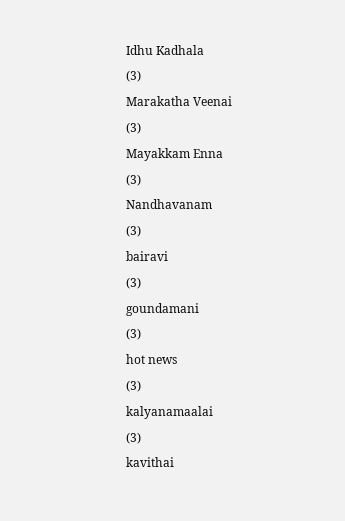Idhu Kadhala
(3)
Marakatha Veenai
(3)
Mayakkam Enna
(3)
Nandhavanam
(3)
bairavi
(3)
goundamani
(3)
hot news
(3)
kalyanamaalai
(3)
kavithai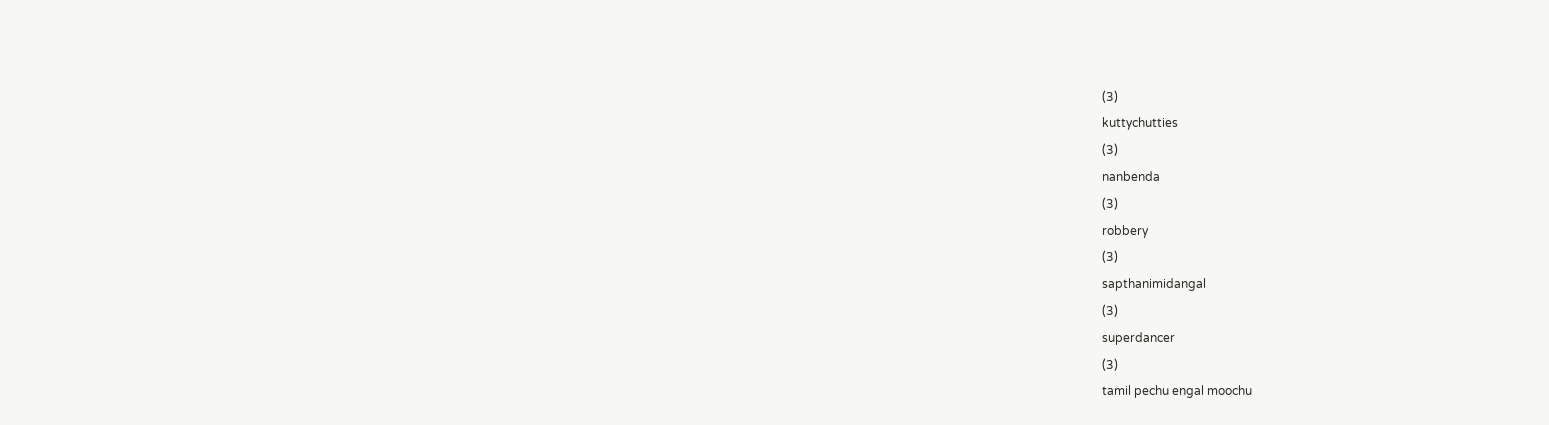(3)
kuttychutties
(3)
nanbenda
(3)
robbery
(3)
sapthanimidangal
(3)
superdancer
(3)
tamil pechu engal moochu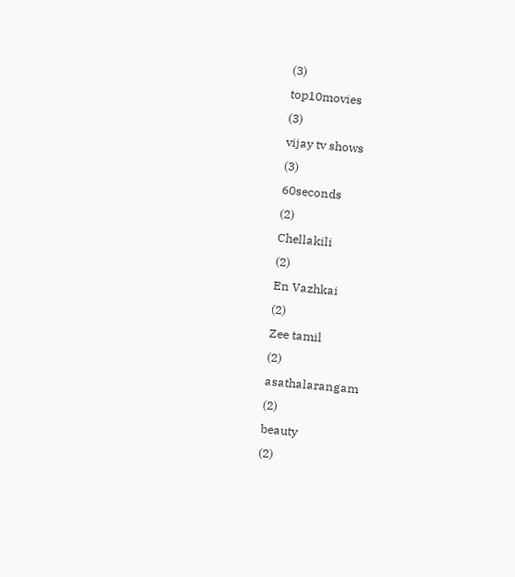(3)
top10movies
(3)
vijay tv shows
(3)
60seconds
(2)
Chellakili
(2)
En Vazhkai
(2)
Zee tamil
(2)
asathalarangam
(2)
beauty
(2)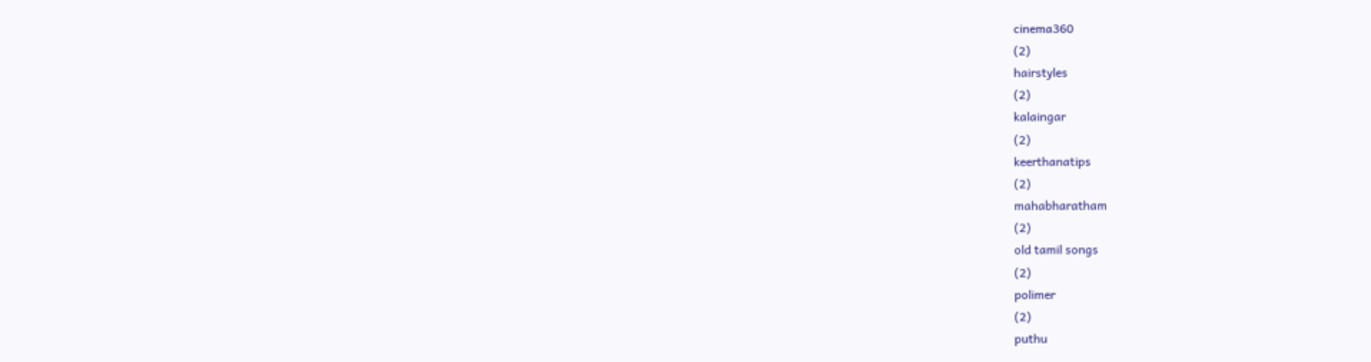cinema360
(2)
hairstyles
(2)
kalaingar
(2)
keerthanatips
(2)
mahabharatham
(2)
old tamil songs
(2)
polimer
(2)
puthu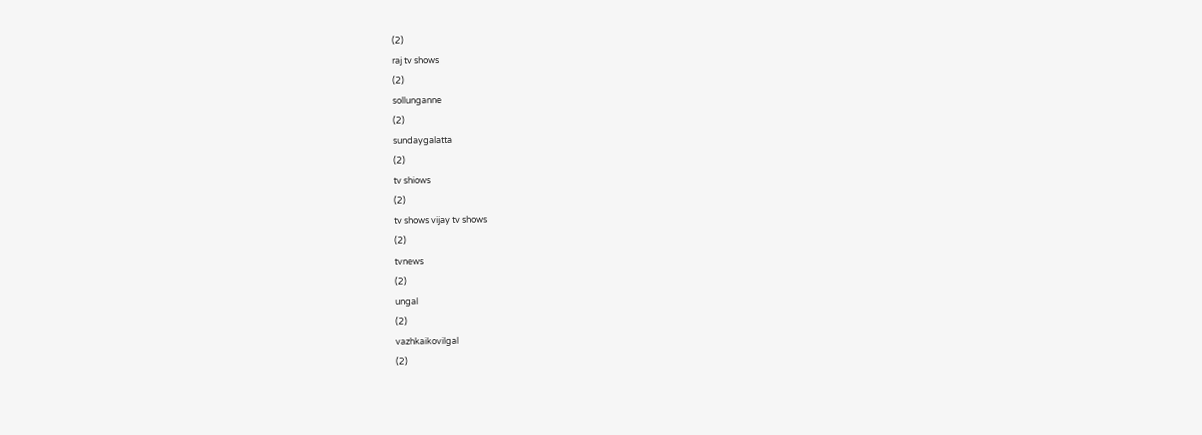(2)
raj tv shows
(2)
sollunganne
(2)
sundaygalatta
(2)
tv shiows
(2)
tv shows vijay tv shows
(2)
tvnews
(2)
ungal
(2)
vazhkaikovilgal
(2)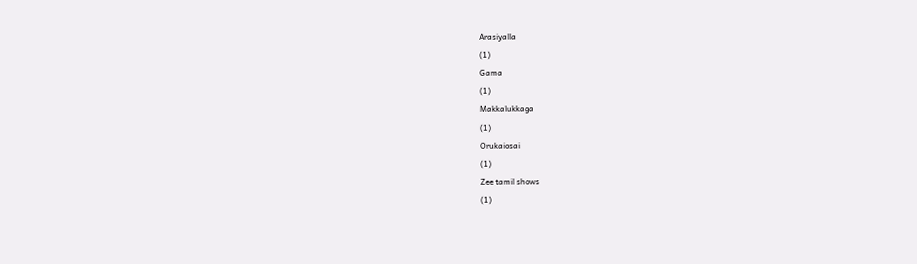Arasiyalla
(1)
Gama
(1)
Makkalukkaga
(1)
Orukaiosai
(1)
Zee tamil shows
(1)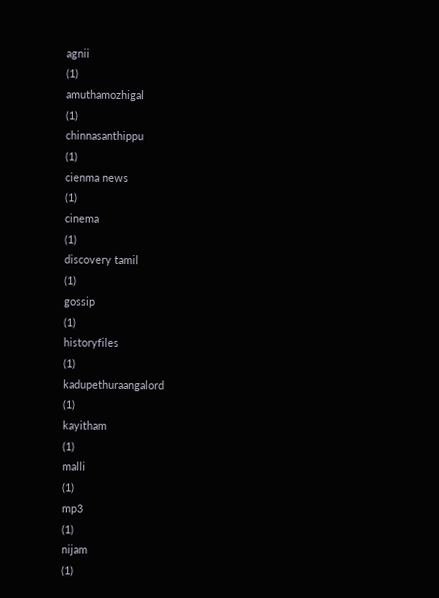agnii
(1)
amuthamozhigal
(1)
chinnasanthippu
(1)
cienma news
(1)
cinema
(1)
discovery tamil
(1)
gossip
(1)
historyfiles
(1)
kadupethuraangalord
(1)
kayitham
(1)
malli
(1)
mp3
(1)
nijam
(1)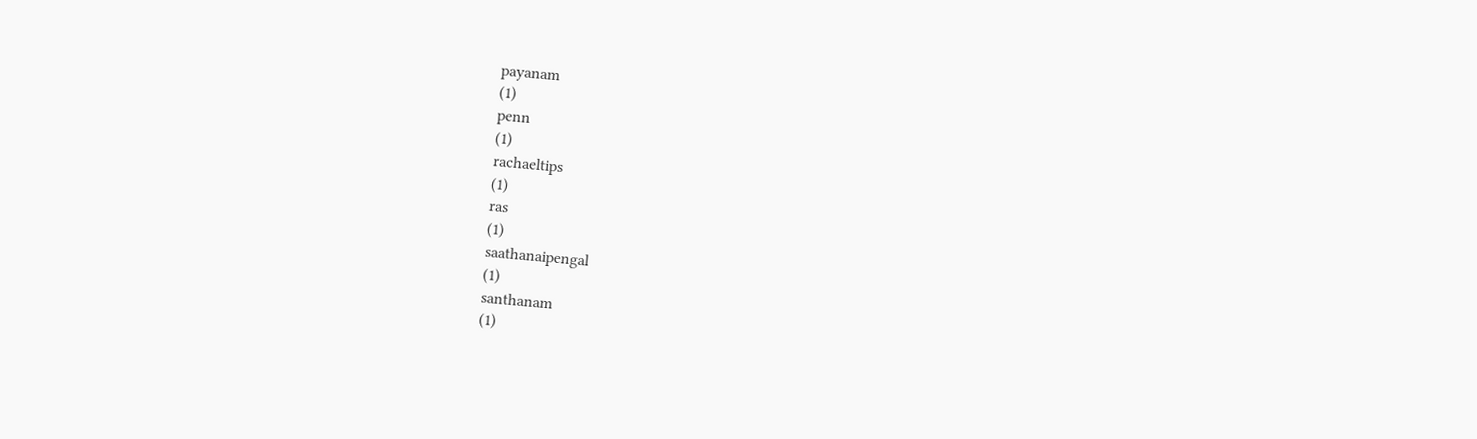payanam
(1)
penn
(1)
rachaeltips
(1)
ras
(1)
saathanaipengal
(1)
santhanam
(1)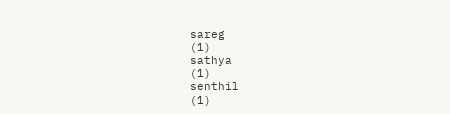sareg
(1)
sathya
(1)
senthil
(1)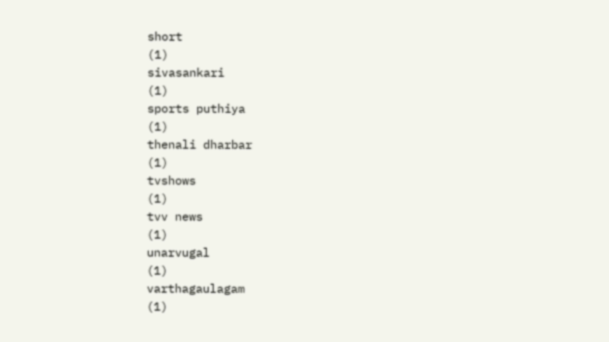short
(1)
sivasankari
(1)
sports puthiya
(1)
thenali dharbar
(1)
tvshows
(1)
tvv news
(1)
unarvugal
(1)
varthagaulagam
(1)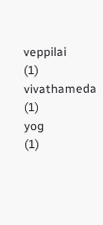veppilai
(1)
vivathameda
(1)
yog
(1)